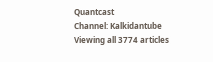Quantcast
Channel: Kalkidantube
Viewing all 3774 articles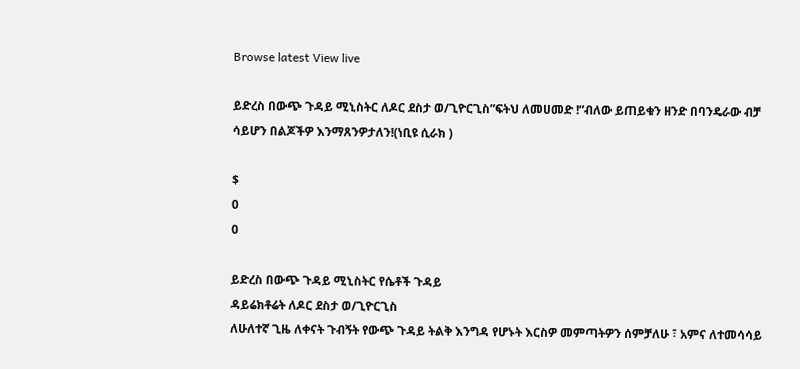Browse latest View live

ይድረስ በውጭ ጉዳይ ሚኒስትር ለዶር ደስታ ወ/ጊዮርጊስ”ፍትህ ለመሀመድ !”ብለው ይጠይቁን ዘንድ በባንዴራው ብቻ ሳይሆን በልጆችዎ እንማጸንዎታለን!(ነቢዩ ሲራክ )

$
0
0

ይድረስ በውጭ ጉዳይ ሚኒስትር የሴቶች ጉዳይ
ዳይሬክቶሬት ለዶር ደስታ ወ/ጊዮርጊስ
ለሁለተኛ ጊዜ ለቀናት ጉብኝት የውጭ ጉዳይ ትልቅ እንግዳ የሆኑት እርስዎ መምጣትዎን ሰምቻለሁ ፣ አምና ለተመሳሳይ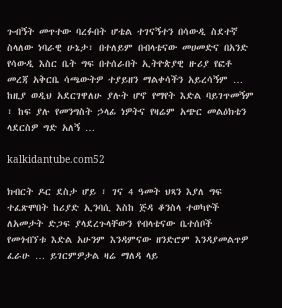ጉብኝት መጥተው ባረፉበት ሆቴል ተገናኝተን በሳውዲ ስደተኛ ስላለው ነባራዊ ሁኔታ፣ በተለይም በብላቴናው መሀመድና በአንድ የሳውዲ እስር ቤት ግፍ በተሰራበት ኢትዮጵያዊ ዙሪያ የፎቶ መረጃ አቅርቤ ሳጫውትዎ ተያይዘን ማልቀሳችን አይረሳኝም … ከዚያ ወዲህ አደርገዋለሁ ያሉት ሆኖ የማየት እድል ባይገጥመኝም ፣ ከፍ ያሉ የመንግስት ኃላፊ ነዎትና የዛሬም አጭር መልዕክቴን ላደርስዎ ግድ አለኝ …

kalkidantube.com52

ክብርት ዶር ደስታ ሆይ ፣ ገና 4 ዓመት ህጻን እያለ ግፍ ተፈጽሞበት ከሪያድ ኢንባሲ እስከ ጅዳ ቆንስላ ተወካዮች ለአመታት ድጋፍ ያላደረጉላቸውን የብላቴናው ቤተሰቦች የመጎብኘቱ እድል አሁንም እንዳምናው ዘንድሮም እንዳያመልጥዎ ፈራሁ … ይገርምዎታል ዛሬ ማለዳ ላይ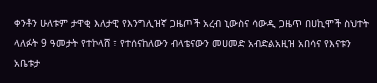ቀንቶን ሁለቱም ታዋቂ እለታዊ የእንግሊዝኛ ጋዜጦች አረብ ኒውስና ሳውዲ ጋዜጥ በሀኪሞች ስህተት ላለፉት 9 ዓመታት የተኮላሸ ፣ የተሰናከለውን ብላቴናውን መሀመድ አብድልአዚዝ አበሳና የእናቱን አቤቱታ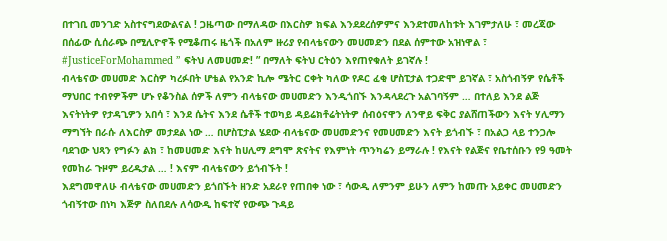በተገቢ መንገድ አስተናግደውልናል ! ጋዜጣው በማለዳው በእርስዎ ክፍል እንደደረሰዎምና እንደተመለከቱት እገምታለሁ ፣ መረጃው በሰፊው ሲሰራጭ በሚሊዮኖች የሚቆጠሩ ዜጎች በአለም ዙሪያ የብላቴናውን መሀመድን በደል ሰምተው አዝነዋል ፣ #JusticeForMohammed ” ፍትህ ለመሀመድ! ” በማለት ፍትህ ርትዕን እየጠየቁለት ይገኛሉ !
ብላቴናው መሀመድ እርስዎ ካረፉበት ሆቴል የአንድ ኪሎ ሜትር ርቀት ካለው የዶር ፈቂ ሆስፒታል ተጋድሞ ይገኛል ፣ አስጎብኝዎ የሴቶች ማህበር ተብየዎችም ሆኑ የቆንስል ሰዎች ለምን ብላቴናው መሀመድን እንዲጎበኙ እንዳላደረጉ አልገባኝም … በተለይ እንደ ልጅ እናትነትዎ የታዳጊዎን አበሳ ፣ እንደ ሴትና እንደ ሴቶች ተወካይ ዳይሬክቶሬትነትዎ ሰብዕናዋን ለንዋይ ፍቅር ያልሸጠችውን እናት ሃሊማን ማግኘት በራሱ ለእርስዎ መታደል ነው … በሆስፒታል ሄደው ብላቴናው መሀመድንና የመሀመድን እናት ይጎብኙ ፣ በአልጋ ላይ ተንጋሎ ባደገው ህጻን የግፉን ልክ ፣ ከመሀመድ እናት ከሀሊማ ደግሞ ጽናትና የእምነት ጥንካሬን ይማራሉ ! የእናት የልጅና የቤተሰቡን የ9 ዓመት የመከራ ጉዞም ይረዱታል … ! እናም ብላቴናውን ይጎብኙት !
እደግመዋለሁ ብላቴናው መሀመድን ይጎበኙት ዘንድ አደራየ የጠበቀ ነው ፣ ሳውዲ ለምንም ይሁን ለምን ከመጡ አይቀር መሀመድን ጎብኝተው በነካ እጅዎ ስለበደሉ ለሳውዲ ከፍተኛ የውጭ ጉዳይ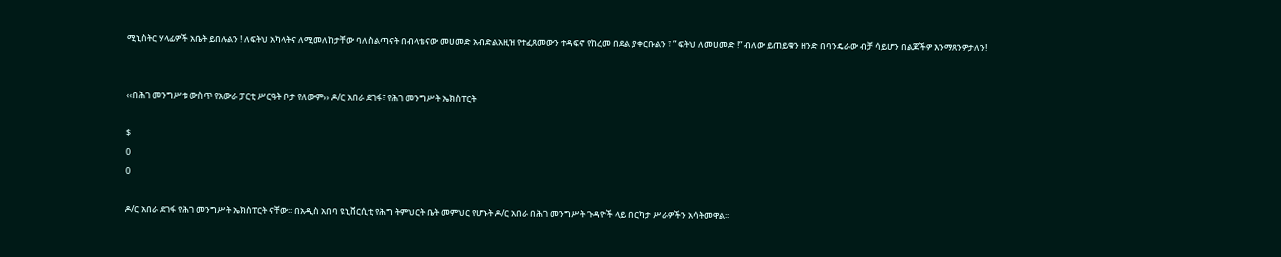ሚኒስትር ሃላፊዎች አቤት ይበሉልን ! ለፍትህ አካላትና ለሚመለከታቸው ባለስልጣናት በብላቴናው መሀመድ አብድልአዚዝ የተፈጸመውን ተዳፍኖ የከረመ በደል ያቀርቡልን ፣ ” ፍትህ ለመሀመድ !” ብለው ይጠይቁን ዘንድ በባንዴራው ብቻ ሳይሆን በልጆችዎ እንማጸንዎታለን!


‹‹በሕገ መንግሥቱ ውስጥ የአውራ ፓርቲ ሥርዓት ቦታ የለውም›› ዶ/ር አበራ ደገፋ፣ የሕገ መንግሥት ኤክስፐርት

$
0
0

ዶ/ር አበራ ደገፋ የሕገ መንግሥት ኤክስፐርት ናቸው፡፡ በአዲስ አበባ ዩኒቨርሲቲ የሕግ ትምህርት ቤት መምህር የሆኑት ዶ/ር አበራ በሕገ መንግሥት ጉዳዮች ላይ በርካታ ሥራዎችን አሳትመዋል፡፡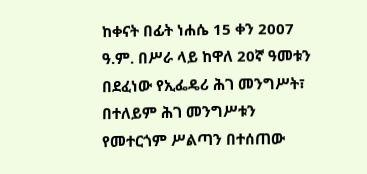ከቀናት በፊት ነሐሴ 15 ቀን 2007 ዓ.ም. በሥራ ላይ ከዋለ 20ኛ ዓመቱን በደፈነው የኢፌዴሪ ሕገ መንግሥት፣ በተለይም ሕገ መንግሥቱን የመተርጎም ሥልጣን በተሰጠው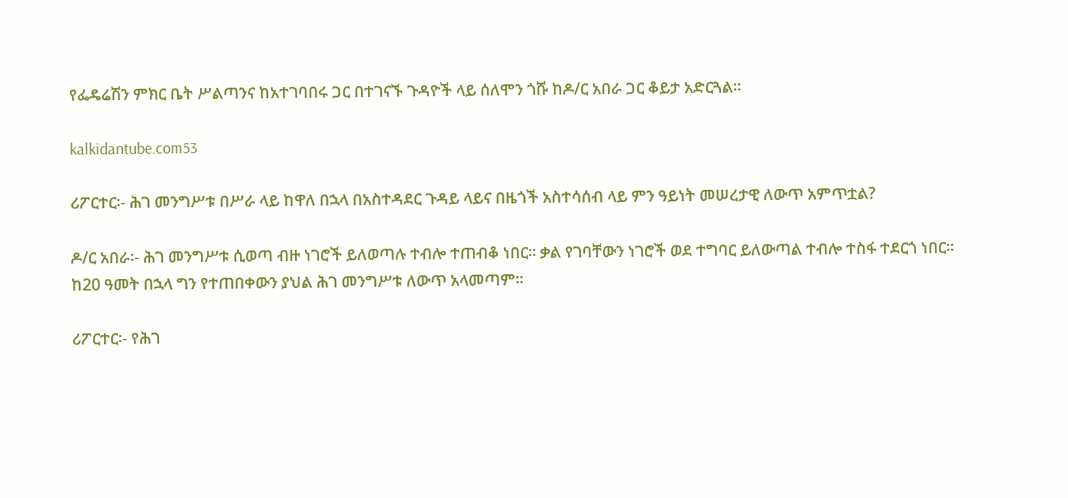የፌዴሬሽን ምክር ቤት ሥልጣንና ከአተገባበሩ ጋር በተገናኙ ጉዳዮች ላይ ሰለሞን ጎሹ ከዶ/ር አበራ ጋር ቆይታ አድርጓል፡፡

kalkidantube.com53

ሪፖርተር፡- ሕገ መንግሥቱ በሥራ ላይ ከዋለ በኋላ በአስተዳደር ጉዳይ ላይና በዜጎች አስተሳሰብ ላይ ምን ዓይነት መሠረታዊ ለውጥ አምጥቷል?

ዶ/ር አበራ፡- ሕገ መንግሥቱ ሲወጣ ብዙ ነገሮች ይለወጣሉ ተብሎ ተጠብቆ ነበር፡፡ ቃል የገባቸውን ነገሮች ወደ ተግባር ይለውጣል ተብሎ ተስፋ ተደርጎ ነበር፡፡ ከ20 ዓመት በኋላ ግን የተጠበቀውን ያህል ሕገ መንግሥቱ ለውጥ አላመጣም፡፡

ሪፖርተር፡- የሕገ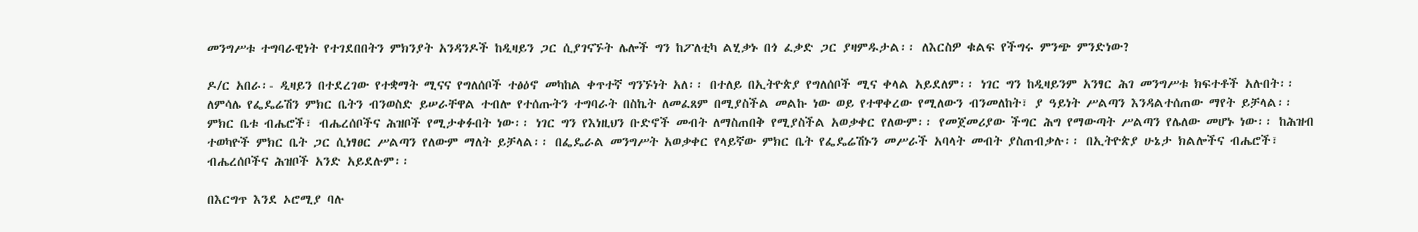መንግሥቱ ተግባራዊነት የተገደበበትን ምክንያት አንዳንዶች ከዲዛይን ጋር ሲያገናኙት ሌሎች ግን ከፖለቲካ ልሂቃኑ በጎ ፈቃድ ጋር ያዛምዱታል፡፡ ለእርስዎ ቁልፍ የችግሩ ምንጭ ምንድነው?

ዶ/ር አበራ፡- ዲዛይን በተደረገው የተቋማት ሚናና የግለሰቦች ተፅዕኖ መካከል ቀጥተኛ ግንኙነት አለ፡፡ በተለይ በኢትዮጵያ የግለሰቦች ሚና ቀላል አይደለም፡፡ ነገር ግን ከዲዛይንም አንፃር ሕገ መንግሥቱ ክፍተቶች አሉበት፡፡ ለምሳሌ የፌዴሬሽን ምክር ቤትን ብንወስድ ይሠራቸዋል ተብሎ የተሰጡትን ተግባራት በስኬት ለመፈጸም በሚያስችል መልኩ ነው ወይ የተዋቀረው የሚለውን ብንመለከት፣ ያ ዓይነት ሥልጣን እንዳልተሰጠው ማየት ይቻላል፡፡ ምክር ቤቱ ብሔሮች፣ ብሔረሰቦችና ሕዝቦች የሚታቀፉበት ነው፡፡ ነገር ግን የእነዚህን ቡድኖች መብት ለማስጠበቅ የሚያስችል አወቃቀር የለውም፡፡ የመጀመሪያው ችግር ሕግ የማውጣት ሥልጣን የሌለው መሆኑ ነው፡፡ ከሕዝብ ተወካዮች ምክር ቤት ጋር ሲነፃፀር ሥልጣን የለውም ማለት ይቻላል፡፡ በፌዴራል መንግሥት አወቃቀር የላይኛው ምክር ቤት የፌዴሬሽኑን መሥራች አባላት መብት ያስጠብቃሉ፡፡ በኢትዮጵያ ሁኔታ ክልሎችና ብሔሮች፣ ብሔረሰቦችና ሕዝቦች አንድ አይደሉም፡፡

በእርግጥ እንደ ኦሮሚያ ባሉ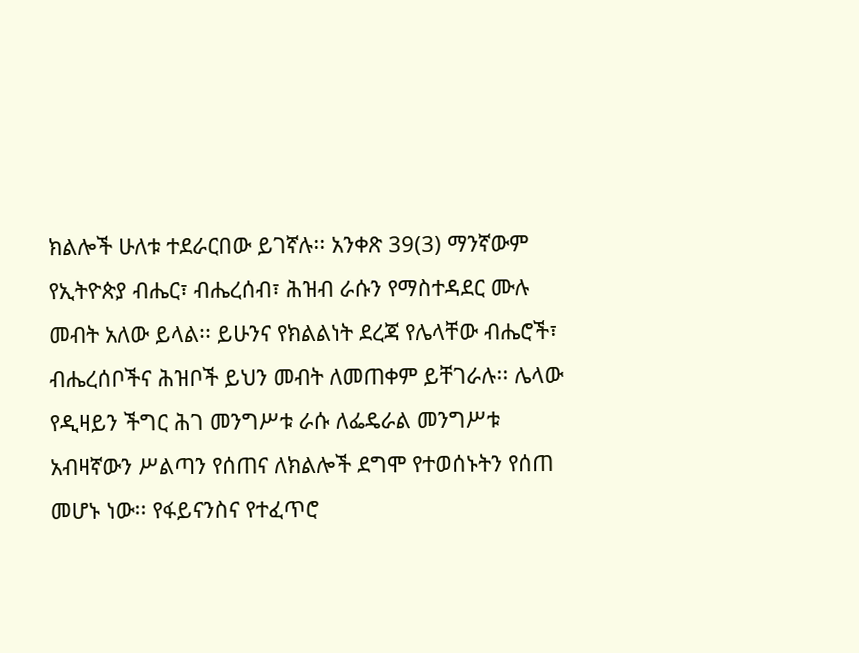ክልሎች ሁለቱ ተደራርበው ይገኛሉ፡፡ አንቀጽ 39(3) ማንኛውም የኢትዮጵያ ብሔር፣ ብሔረሰብ፣ ሕዝብ ራሱን የማስተዳደር ሙሉ መብት አለው ይላል፡፡ ይሁንና የክልልነት ደረጃ የሌላቸው ብሔሮች፣ ብሔረሰቦችና ሕዝቦች ይህን መብት ለመጠቀም ይቸገራሉ፡፡ ሌላው የዲዛይን ችግር ሕገ መንግሥቱ ራሱ ለፌዴራል መንግሥቱ አብዛኛውን ሥልጣን የሰጠና ለክልሎች ደግሞ የተወሰኑትን የሰጠ መሆኑ ነው፡፡ የፋይናንስና የተፈጥሮ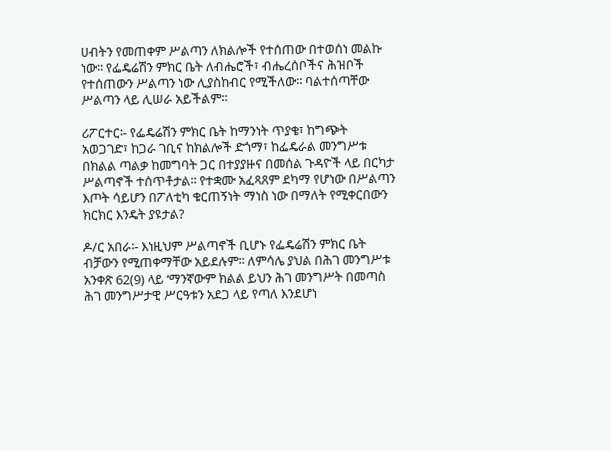ሀብትን የመጠቀም ሥልጣን ለክልሎች የተሰጠው በተወሰነ መልኩ ነው፡፡ የፌዴሬሽን ምክር ቤት ለብሔሮች፣ ብሔረሰቦችና ሕዝቦች የተሰጠውን ሥልጣን ነው ሊያስከብር የሚችለው፡፡ ባልተሰጣቸው ሥልጣን ላይ ሊሠራ አይችልም፡፡

ሪፖርተር፡- የፌዴሬሽን ምክር ቤት ከማንነት ጥያቄ፣ ከግጭት አወጋገድ፣ ከጋራ ገቢና ከክልሎች ድጎማ፣ ከፌዴራል መንግሥቱ በክልል ጣልቃ ከመግባት ጋር በተያያዙና በመሰል ጉዳዮች ላይ በርካታ ሥልጣኖች ተሰጥቶታል፡፡ የተቋሙ አፈጻጸም ደካማ የሆነው በሥልጣን እጦት ሳይሆን በፖለቲካ ቁርጠኝነት ማነስ ነው በማለት የሚቀርበውን ክርክር እንዴት ያዩታል?

ዶ/ር አበራ፡- እነዚህም ሥልጣኖች ቢሆኑ የፌዴሬሽን ምክር ቤት ብቻውን የሚጠቀማቸው አይደሉም፡፡ ለምሳሌ ያህል በሕገ መንግሥቱ አንቀጽ 62(9) ላይ ‘ማንኛውም ክልል ይህን ሕገ መንግሥት በመጣስ ሕገ መንግሥታዊ ሥርዓቱን አደጋ ላይ የጣለ እንደሆነ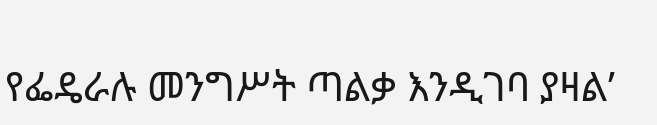የፌዴራሉ መንግሥት ጣልቃ እንዲገባ ያዛል’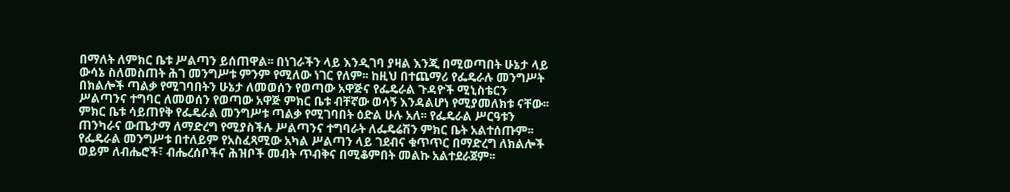በማለት ለምክር ቤቱ ሥልጣን ይሰጠዋል፡፡ በነገራችን ላይ እንዲገባ ያዛል እንጂ በሚወጣበት ሁኔታ ላይ ውሳኔ ስለመስጠት ሕገ መንግሥቱ ምንም የሚለው ነገር የለም፡፡ ከዚህ በተጨማሪ የፌዴራሉ መንግሥት በክልሎች ጣልቃ የሚገባበትን ሁኔታ ለመወሰን የወጣው አዋጅና የፌዴራል ጉዳዮች ሚኒስቴርን ሥልጣንና ተግባር ለመወሰን የወጣው አዋጅ ምክር ቤቱ ብቸኛው ወሳኝ እንዳልሆነ የሚያመለክቱ ናቸው፡፡ ምክር ቤቱ ሳይጠየቅ የፌዴራል መንግሥቱ ጣልቃ የሚገባበት ዕድል ሁሉ አለ፡፡ የፌዴራል ሥርዓቱን ጠንካራና ውጤታማ ለማድረግ የሚያስችሉ ሥልጣንና ተግባራት ለፌዴሬሽን ምክር ቤት አልተሰጡም፡፡ የፌዴራል መንግሥቱ በተለይም የአስፈጻሚው አካል ሥልጣን ላይ ገደብና ቁጥጥር በማድረግ ለክልሎች ወይም ለብሔሮች፣ ብሔረሰቦችና ሕዝቦች መብት ጥብቅና በሚቆምበት መልኩ አልተደራጀም፡፡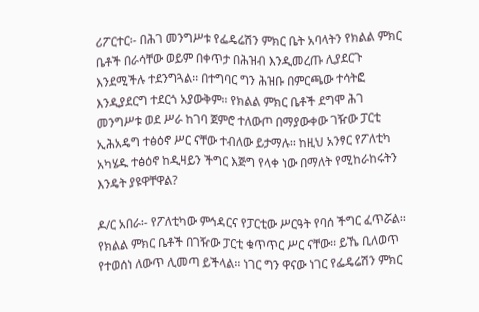ሪፖርተር፡- በሕገ መንግሥቱ የፌዴሬሽን ምክር ቤት አባላትን የክልል ምክር ቤቶች በራሳቸው ወይም በቀጥታ በሕዝብ እንዲመረጡ ሊያደርጉ እንደሚችሉ ተደንግጓል፡፡ በተግባር ግን ሕዝቡ በምርጫው ተሳትፎ እንዲያደርግ ተደርጎ አያውቅም፡፡ የክልል ምክር ቤቶች ደግሞ ሕገ መንግሥቱ ወደ ሥራ ከገባ ጀምሮ ተለውጦ በማያውቀው ገዥው ፓርቲ ኢሕአዴግ ተፅዕኖ ሥር ናቸው ተብለው ይታማሉ፡፡ ከዚህ አንፃር የፖለቲካ አካሄዱ ተፅዕኖ ከዲዛይን ችግር እጅግ የላቀ ነው በማለት የሚከራከሩትን እንዴት ያዩዋቸዋል?

ዶ/ር አበራ፡- የፖለቲካው ምኅዳርና የፓርቲው ሥርዓት የባሰ ችግር ፈጥሯል፡፡ የክልል ምክር ቤቶች በገዥው ፓርቲ ቁጥጥር ሥር ናቸው፡፡ ይኼ ቢለወጥ የተወሰነ ለውጥ ሊመጣ ይችላል፡፡ ነገር ግን ዋናው ነገር የፌዴሬሽን ምክር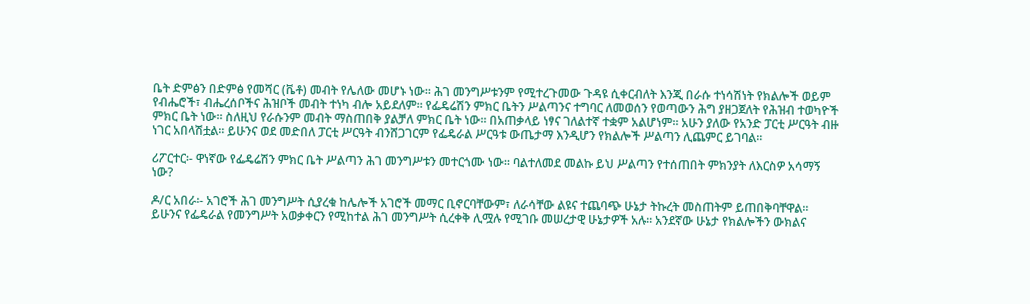ቤት ድምፅን በድምፅ የመሻር (ቬቶ) መብት የሌለው መሆኑ ነው፡፡ ሕገ መንግሥቱንም የሚተረጉመው ጉዳዩ ሲቀርብለት እንጂ በራሱ ተነሳሽነት የክልሎች ወይም የብሔሮች፣ ብሔረሰቦችና ሕዝቦች መብት ተነካ ብሎ አይደለም፡፡ የፌዴሬሽን ምክር ቤትን ሥልጣንና ተግባር ለመወሰን የወጣውን ሕግ ያዘጋጀለት የሕዝብ ተወካዮች ምክር ቤት ነው፡፡ ስለዚህ የራሱንም መብት ማስጠበቅ ያልቻለ ምክር ቤት ነው፡፡ በአጠቃላይ ነፃና ገለልተኛ ተቋም አልሆነም፡፡ አሁን ያለው የአንድ ፓርቲ ሥርዓት ብዙ ነገር አበላሽቷል፡፡ ይሁንና ወደ መድበለ ፓርቲ ሥርዓት ብንሸጋገርም የፌዴራል ሥርዓቱ ውጤታማ እንዲሆን የክልሎች ሥልጣን ሊጨምር ይገባል፡፡

ሪፖርተር፡- ዋነኛው የፌዴሬሽን ምክር ቤት ሥልጣን ሕገ መንግሥቱን መተርጎሙ ነው፡፡ ባልተለመደ መልኩ ይህ ሥልጣን የተሰጠበት ምክንያት ለእርስዎ አሳማኝ ነው?

ዶ/ር አበራ፡- አገሮች ሕገ መንግሥት ሲያረቁ ከሌሎች አገሮች መማር ቢኖርባቸውም፣ ለራሳቸው ልዩና ተጨባጭ ሁኔታ ትኩረት መስጠትም ይጠበቅባቸዋል፡፡ ይሁንና የፌዴራል የመንግሥት አወቃቀርን የሚከተል ሕገ መንግሥት ሲረቀቅ ሊሟሉ የሚገቡ መሠረታዊ ሁኔታዎች አሉ፡፡ አንደኛው ሁኔታ የክልሎችን ውክልና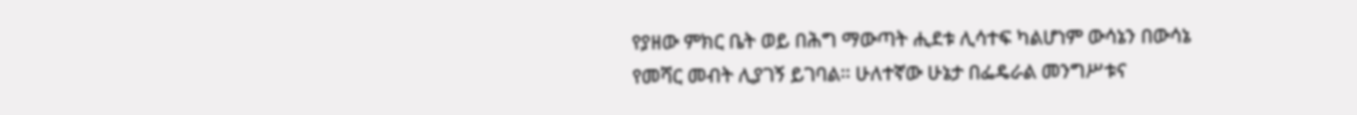የያዘው ምክር ቤት ወይ በሕግ ማውጣት ሒደቱ ሊሳተፍ ካልሆነም ውሳኔን በውሳኔ የመሻር መብት ሊያገኝ ይገባል፡፡ ሁለተኛው ሁኔታ በፌዴራል መንግሥቱና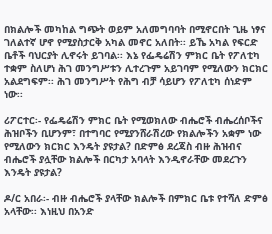በክልሎች መካከል ግጭት ወይም አለመግባባት በሚኖርበት ጊዜ ነፃና ገለልተኛ ሆኖ የሚያስታርቅ አካል መኖር አለበት፡፡ ይኼ አካል የፍርድ ቤቶች ባህርያት ሊኖሩት ይገባል፡፡ እኔ የፌዴሬሽን ምክር ቤት የፖለቲካ ተቋም ስለሆነ ሕገ መንግሥቱን ሊተረጉም አይገባም የሚለውን ክርክር አልደግፍም፡፡ ሕገ መንግሥት የሕግ ብቻ ሳይሆን የፖለቲካ ሰነድም ነው፡፡

ሪፖርተር፡- የፌዴሬሽን ምክር ቤት የሚወክለው ብሔሮች ብሔረሰቦችና ሕዝቦችን ቢሆንም፣ በተግባር የሚያንሸራሽረው የክልሎችን አቋም ነው የሚለውን ክርክር እንዴት ያዩታል? በድምፅ ደረጃስ ብዙ ሕዝብና ብሔሮች ያሏቸው ክልሎች በርካታ አባላት እንዲኖራቸው መደረጉን እንዴት ያዩታል?

ዶ/ር አበራ፡- ብዙ ብሔሮች ያላቸው ክልሎች በምክር ቤቱ የተሻለ ድምፅ አላቸው፡፡ እነዚህ በአንድ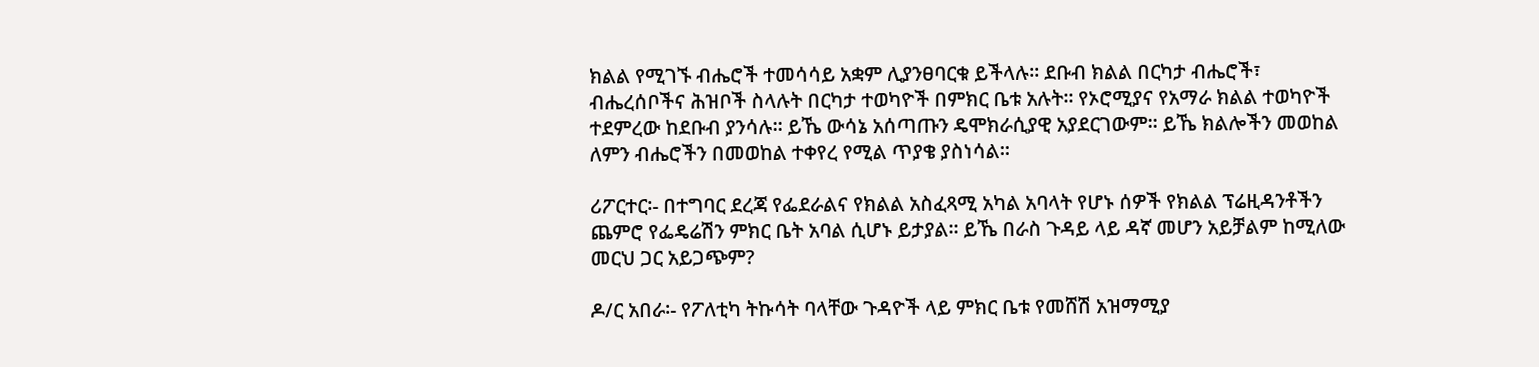ክልል የሚገኙ ብሔሮች ተመሳሳይ አቋም ሊያንፀባርቁ ይችላሉ፡፡ ደቡብ ክልል በርካታ ብሔሮች፣ ብሔረሰቦችና ሕዝቦች ስላሉት በርካታ ተወካዮች በምክር ቤቱ አሉት፡፡ የኦሮሚያና የአማራ ክልል ተወካዮች ተደምረው ከደቡብ ያንሳሉ፡፡ ይኼ ውሳኔ አሰጣጡን ዴሞክራሲያዊ አያደርገውም፡፡ ይኼ ክልሎችን መወከል ለምን ብሔሮችን በመወከል ተቀየረ የሚል ጥያቄ ያስነሳል፡፡

ሪፖርተር፡- በተግባር ደረጃ የፌደራልና የክልል አስፈጻሚ አካል አባላት የሆኑ ሰዎች የክልል ፕሬዚዳንቶችን ጨምሮ የፌዴሬሽን ምክር ቤት አባል ሲሆኑ ይታያል፡፡ ይኼ በራስ ጉዳይ ላይ ዳኛ መሆን አይቻልም ከሚለው መርህ ጋር አይጋጭም?

ዶ/ር አበራ፡- የፖለቲካ ትኩሳት ባላቸው ጉዳዮች ላይ ምክር ቤቱ የመሸሽ አዝማሚያ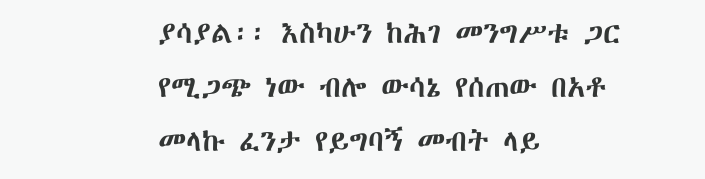ያሳያል፡፡ እስካሁን ከሕገ መንግሥቱ ጋር የሚጋጭ ነው ብሎ ውሳኔ የሰጠው በአቶ መላኩ ፈንታ የይግባኝ መብት ላይ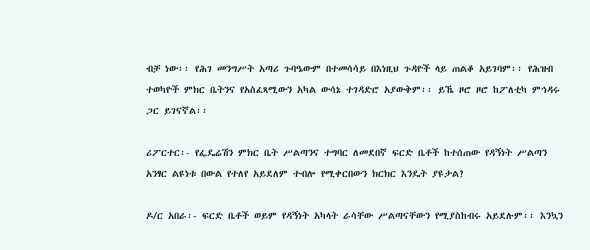ብቻ ነው፡፡ የሕገ መንግሥት አጣሪ ጉባዔውም በተመሳሳይ በእነዚህ ጉዳዮች ላይ ጠልቆ አይገባም፡፡ የሕዝብ ተወካዮች ምክር ቤትንና የአስፈጻሚውን አካል ውሳኔ ተገዳድሮ አያውቅም፡፡ ይኼ ዞሮ ዞሮ ከፖለቲካ ምኅዳሩ ጋር ይገናኛል፡፡

ሪፖርተር፡- የፌዴሬሽን ምክር ቤት ሥልጣንና ተግባር ለመደበኛ ፍርድ ቤቶች ከተሰጠው የዳኝነት ሥልጣን አንፃር ልዩነቱ በውል የተለየ አይደለም ተብሎ የሚቀርበውን ክርክር እንዴት ያዩታል?

ዶ/ር አበራ፡- ፍርድ ቤቶች ወይም የዳኝነት አካላት ራሳቸው ሥልጣናቸውን የሚያስከብሩ አይደሉም፡፡ እንኳን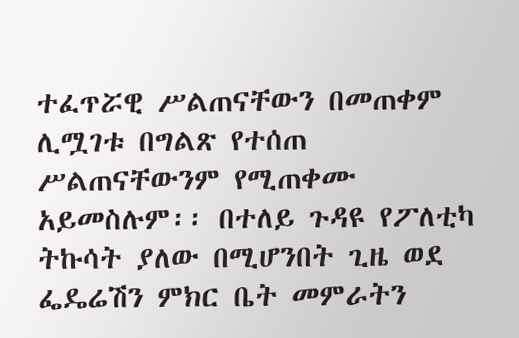ተፈጥሯዊ ሥልጠናቸውን በመጠቀም ሊሟገቱ በግልጽ የተሰጠ ሥልጠናቸውንም የሚጠቀሙ አይመስሉም፡፡ በተለይ ጉዳዩ የፖለቲካ ትኩሳት ያለው በሚሆንበት ጊዜ ወደ ፌዴሬሽን ምክር ቤት መምራትን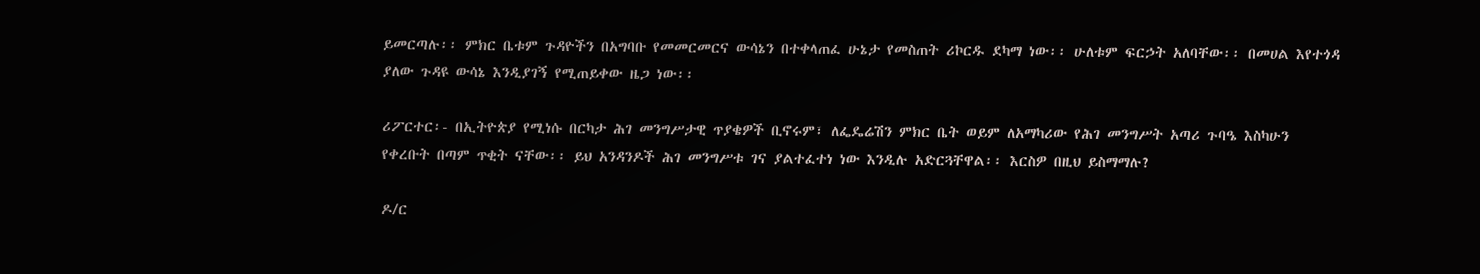ይመርጣሉ፡፡ ምክር ቤቱም ጉዳዮችን በአግባቡ የመመርመርና ውሳኔን በተቀላጠፈ ሁኔታ የመስጠት ሪኮርዱ ደካማ ነው፡፡ ሁለቱም ፍርኃት አለባቸው፡፡ በመሀል እየተጎዳ ያለው ጉዳዩ ውሳኔ እንዲያገኝ የሚጠይቀው ዜጋ ነው፡፡

ሪፖርተር፡- በኢትዮጵያ የሚነሱ በርካታ ሕገ መንግሥታዊ ጥያቄዎች ቢኖሩም፣ ለፌዴሬሽን ምክር ቤት ወይም ለአማካሪው የሕገ መንግሥት አጣሪ ጉባዔ እስካሁን የቀረቡት በጣም ጥቂት ናቸው፡፡ ይህ አንዳንዶች ሕገ መንግሥቱ ገና ያልተፈተነ ነው እንዲሉ አድርጓቸዋል፡፡ እርስዎ በዚህ ይስማማሉ?

ዶ/ር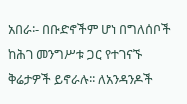አበራ፡- በቡድኖችም ሆነ በግለሰቦች ከሕገ መንግሥቱ ጋር የተገናኙ ቅሬታዎች ይኖራሉ፡፡ ለአንዳንዶች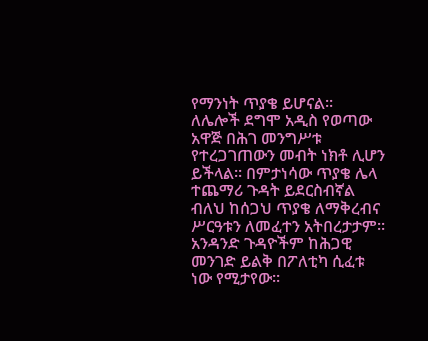የማንነት ጥያቄ ይሆናል፡፡ ለሌሎች ደግሞ አዲስ የወጣው አዋጅ በሕገ መንግሥቱ የተረጋገጠውን መብት ነክቶ ሊሆን ይችላል፡፡ በምታነሳው ጥያቄ ሌላ ተጨማሪ ጉዳት ይደርስብኛል ብለህ ከሰጋህ ጥያቄ ለማቅረብና ሥርዓቱን ለመፈተን አትበረታታም፡፡ አንዳንድ ጉዳዮችም ከሕጋዊ መንገድ ይልቅ በፖለቲካ ሲፈቱ ነው የሚታየው፡፡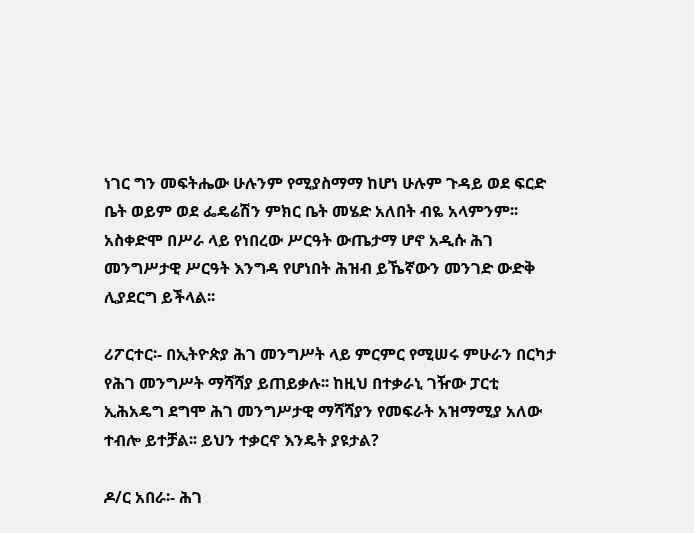ነገር ግን መፍትሔው ሁሉንም የሚያስማማ ከሆነ ሁሉም ጉዳይ ወደ ፍርድ ቤት ወይም ወደ ፌዴሬሽን ምክር ቤት መሄድ አለበት ብዬ አላምንም፡፡ አስቀድሞ በሥራ ላይ የነበረው ሥርዓት ውጤታማ ሆኖ አዲሱ ሕገ መንግሥታዊ ሥርዓት እንግዳ የሆነበት ሕዝብ ይኼኛውን መንገድ ውድቅ ሊያደርግ ይችላል፡፡

ሪፖርተር፡- በኢትዮጵያ ሕገ መንግሥት ላይ ምርምር የሚሠሩ ምሁራን በርካታ የሕገ መንግሥት ማሻሻያ ይጠይቃሉ፡፡ ከዚህ በተቃራኒ ገዥው ፓርቲ ኢሕአዴግ ደግሞ ሕገ መንግሥታዊ ማሻሻያን የመፍራት አዝማሚያ አለው ተብሎ ይተቻል፡፡ ይህን ተቃርኖ እንዴት ያዩታል?

ዶ/ር አበራ፡- ሕገ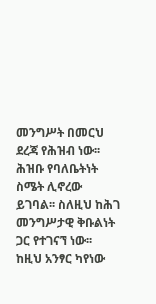መንግሥት በመርህ ደረጃ የሕዝብ ነው፡፡ ሕዝቡ የባለቤትነት ስሜት ሊኖረው ይገባል፡፡ ስለዚህ ከሕገ መንግሥታዊ ቅቡልነት ጋር የተገናኘ ነው፡፡ ከዚህ አንፃር ካየነው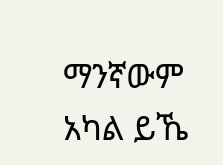ማንኛውም አካል ይኼ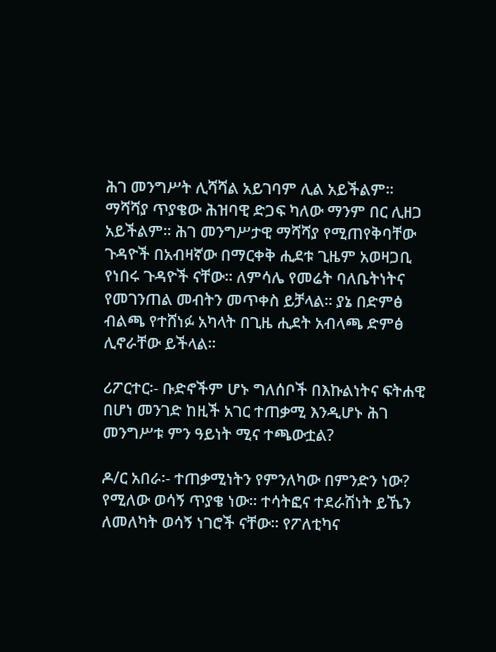ሕገ መንግሥት ሊሻሻል አይገባም ሊል አይችልም፡፡ ማሻሻያ ጥያቄው ሕዝባዊ ድጋፍ ካለው ማንም በር ሊዘጋ አይችልም፡፡ ሕገ መንግሥታዊ ማሻሻያ የሚጠየቅባቸው ጉዳዮች በአብዛኛው በማርቀቅ ሒደቱ ጊዜም አወዛጋቢ የነበሩ ጉዳዮች ናቸው፡፡ ለምሳሌ የመሬት ባለቤትነትና የመገንጠል መብትን መጥቀስ ይቻላል፡፡ ያኔ በድምፅ ብልጫ የተሸነፉ አካላት በጊዜ ሒደት አብላጫ ድምፅ ሊኖራቸው ይችላል፡፡

ሪፖርተር፡- ቡድኖችም ሆኑ ግለሰቦች በእኩልነትና ፍትሐዊ በሆነ መንገድ ከዚች አገር ተጠቃሚ እንዲሆኑ ሕገ መንግሥቱ ምን ዓይነት ሚና ተጫውቷል?

ዶ/ር አበራ፡- ተጠቃሚነትን የምንለካው በምንድን ነው? የሚለው ወሳኝ ጥያቄ ነው፡፡ ተሳትፎና ተደራሽነት ይኼን ለመለካት ወሳኝ ነገሮች ናቸው፡፡ የፖለቲካና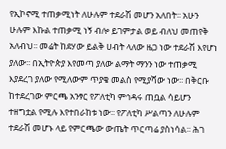የኢኮኖሚ ተጠቃሚነት ለሁሉም ተደራሽ መሆን አለበት፡፡ አሁን ሁሉም እኩል ተጠቃሚ ነኝ ብሎ ይገምታል ወይ ብለህ መጠየቅ አለብህ፡፡ መሬት ከደሃው ይልቅ ሀብት ላለው ዜጋ ነው ተደራሽ እየሆነ ያለው፡፡ በኢትዮጵያ እየመጣ ያለው ልማት ማንን ነው ተጠቃሚ እያደረገ ያለው የሚለውም ጥያቄ መልስ የሚያሻው ነው፡፡ በቅርቡ ከተደረገው ምርጫ አንፃር የፖለቲካ ምኅዳሩ ጠቧል ሳይሆን ተዘግቷል የሚሉ እየተበራከቱ ነው፡፡ የፖለቲካ ሥልጣን ለሁሉም ተደራሽ መሆኑ ላይ የምርጫው ውጤት ጥርጣሬ ያስነሳል፡፡ ሕገ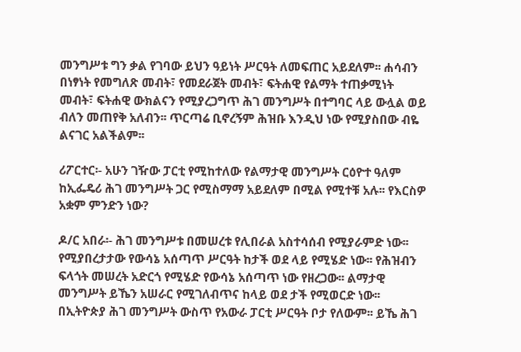መንግሥቱ ግን ቃል የገባው ይህን ዓይነት ሥርዓት ለመፍጠር አይደለም፡፡ ሐሳብን በነፃነት የመግለጽ መብት፣ የመደራጀት መብት፣ ፍትሐዊ የልማት ተጠቃሚነት መብት፣ ፍትሐዊ ውክልናን የሚያረጋግጥ ሕገ መንግሥት በተግባር ላይ ውሏል ወይ ብለን መጠየቅ አለብን፡፡ ጥርጣሬ ቢኖረኝም ሕዝቡ እንዲህ ነው የሚያስበው ብዬ ልናገር አልችልም፡፡

ሪፖርተር፡- አሁን ገዥው ፓርቲ የሚከተለው የልማታዊ መንግሥት ርዕዮተ ዓለም ከኢፌዴሪ ሕገ መንግሥት ጋር የሚስማማ አይደለም በሚል የሚተቹ አሉ፡፡ የእርስዎ አቋም ምንድን ነው?

ዶ/ር አበራ፡- ሕገ መንግሥቱ በመሠረቱ የሊበራል አስተሳሰብ የሚያራምድ ነው፡፡ የሚያበረታታው የውሳኔ አሰጣጥ ሥርዓት ከታች ወደ ላይ የሚሄድ ነው፡፡ የሕዝብን ፍላጎት መሠረት አድርጎ የሚሄድ የውሳኔ አሰጣጥ ነው የዘረጋው፡፡ ልማታዊ መንግሥት ይኼን አሠራር የሚገለብጥና ከላይ ወደ ታች የሚወርድ ነው፡፡ በኢትዮጵያ ሕገ መንግሥት ውስጥ የአውራ ፓርቲ ሥርዓት ቦታ የለውም፡፡ ይኼ ሕገ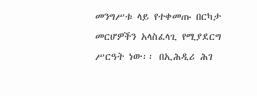መንግሥቱ ላይ የተቀመጡ በርካታ መርሆዎችን አላስፈላጊ የሚያደርግ ሥርዓት ነው፡፡ በኢሕዲሪ ሕገ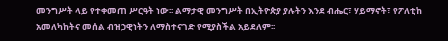መንግሥት ላይ የተቀመጠ ሥርዓት ነው፡፡ ልማታዊ መንግሥት በኢትዮጵያ ያሉትን እንደ ብሔር፣ ሃይማኖት፣ የፖለቲከ አመለካከትና መሰል ብዝኃዊነትን ለማስተናገድ የሚያስችል አይደለም፡፡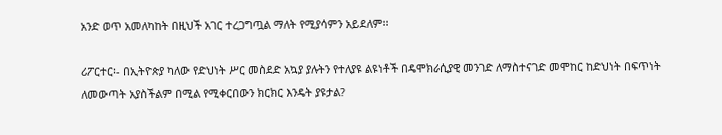አንድ ወጥ አመለካከት በዚህች አገር ተረጋግጧል ማለት የሚያሳምን አይደለም፡፡

ሪፖርተር፡- በኢትዮጵያ ካለው የድህነት ሥር መስደድ አኳያ ያሉትን የተለያዩ ልዩነቶች በዴሞክራሲያዊ መንገድ ለማስተናገድ መሞከር ከድህነት በፍጥነት ለመውጣት አያስችልም በሚል የሚቀርበውን ክርክር እንዴት ያዩታል?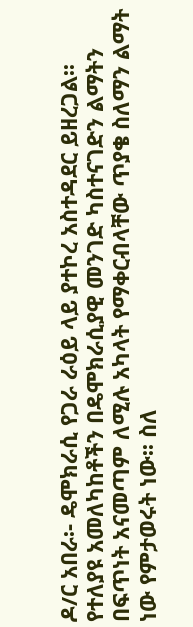ዶ/ር አበራ፡- ዴሞክራሲ የጋራ ራዕይ ላይ ያተኮረ አስተዳደር ይዘረጋል፡፡ የተለያዩ አመለካከቶችን በዴሞክራሲያዊ መንገድ ካስተናገድን ልማትን በፍጥነት አናመጣም ለሚሉ አካላት የማቀርብላቸው ጥያቄ ስለማን ልማት ነው የምታወሩት ነው፡፡ ስለ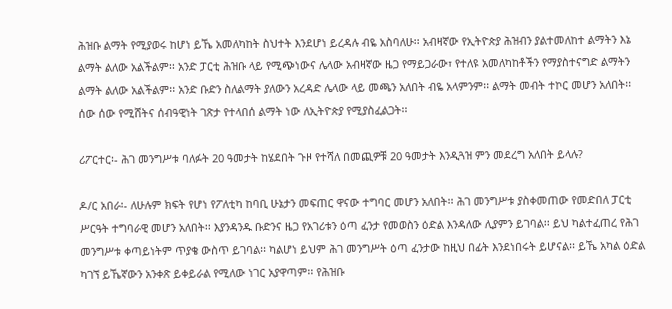ሕዝቡ ልማት የሚያወሩ ከሆነ ይኼ አመለካከት ስህተት እንደሆነ ይረዳሉ ብዬ አስባለሁ፡፡ አብዛኛው የኢትዮጵያ ሕዝብን ያልተመለከተ ልማትን እኔ ልማት ልለው አልችልም፡፡ አንድ ፓርቲ ሕዝቡ ላይ የሚጭነውና ሌላው አብዛኛው ዜጋ የማይጋራው፣ የተለዩ አመለካከቶችን የማያስተናግድ ልማትን ልማት ልለው አልችልም፡፡ አንድ ቡድን ስለልማት ያለውን አረዳድ ሌላው ላይ መጫን አለበት ብዬ አላምንም፡፡ ልማት መብት ተኮር መሆን አለበት፡፡ ሰው ሰው የሚሸትና ሰብዓዊነት ገጽታ የተላበሰ ልማት ነው ለኢትዮጵያ የሚያስፈልጋት፡፡

ሪፖርተር፡- ሕገ መንግሥቱ ባለፉት 20 ዓመታት ከሄደበት ጉዞ የተሻለ በመጪዎቹ 20 ዓመታት እንዲጓዝ ምን መደረግ አለበት ይላሉ?

ዶ/ር አበራ፡- ለሁሉም ክፍት የሆነ የፖለቲካ ከባቢ ሁኔታን መፍጠር ዋናው ተግባር መሆን አለበት፡፡ ሕገ መንግሥቱ ያስቀመጠው የመድበለ ፓርቲ ሥርዓት ተግባራዊ መሆን አለበት፡፡ እያንዳንዱ ቡድንና ዜጋ የአገሪቱን ዕጣ ፈንታ የመወስን ዕድል እንዳለው ሊያምን ይገባል፡፡ ይህ ካልተፈጠረ የሕገ መንግሥቱ ቀጣይነትም ጥያቄ ውስጥ ይገባል፡፡ ካልሆነ ይህም ሕገ መንግሥት ዕጣ ፈንታው ከዚህ በፊት እንደነበሩት ይሆናል፡፡ ይኼ አካል ዕድል ካገኘ ይኼኛውን አንቀጽ ይቀይራል የሚለው ነገር አያዋጣም፡፡ የሕዝቡ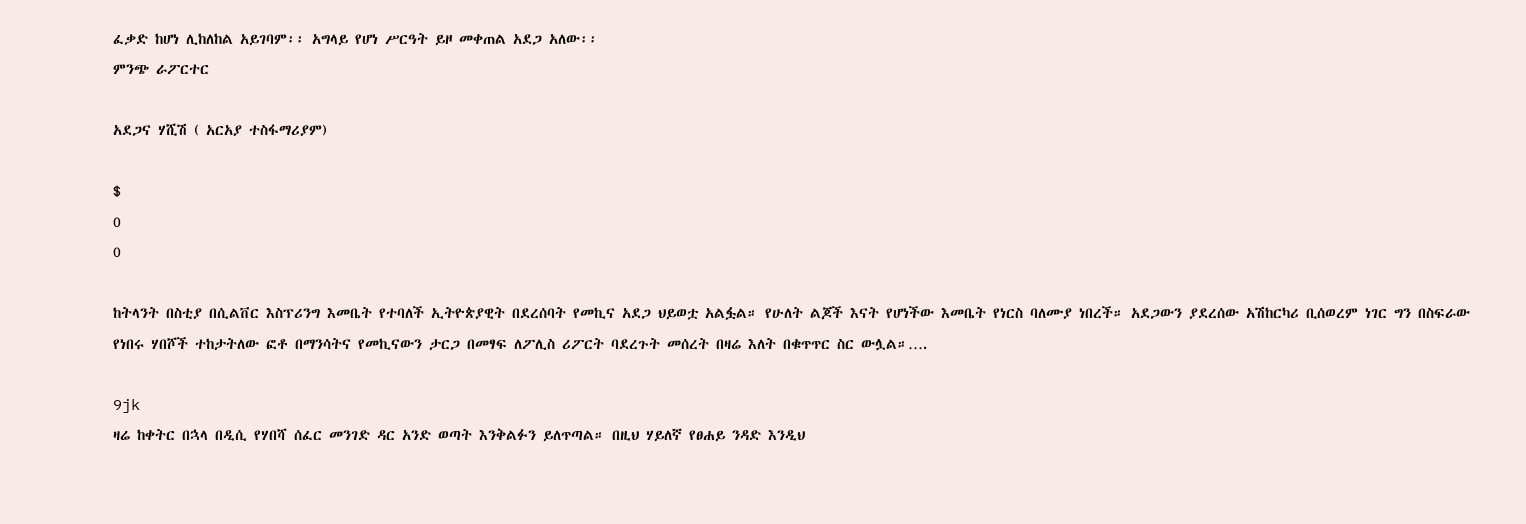ፈቃድ ከሆነ ሊከለከል አይገባም፡፡ አግላይ የሆነ ሥርዓት ይዞ መቀጠል አደጋ አለው፡፡
ምንጭ ራፖርተር

አደጋና ሃሺሽ ( አርአያ ተስፋማሪያም)

$
0
0

ከትላንት በስቲያ በሲልቨር እስፕሪንግ እመቤት የተባለች ኢትዮጵያዊት በደረሰባት የመኪና አደጋ ህይወቷ አልፏል። የሁለት ልጆች እናት የሆነችው እመቤት የነርስ ባለሙያ ነበረች። አደጋውን ያደረሰው አሽከርካሪ ቢሰወረም ነገር ግን በስፍራው የነበሩ ሃበሾች ተከታትለው ፎቶ በማንሳትና የመኪናውን ታርጋ በመፃፍ ለፖሊስ ሪፖርት ባደረጉት መሰረት በዛሬ እለት በቁጥጥር ስር ውሏል።….

9jk
ዛሬ ከቀትር በኋላ በዲሲ የሃበሻ ሰፈር መንገድ ዳር አንድ ወጣት እንቅልፉን ይለጥጣል። በዚህ ሃይለኛ የፀሐይ ንዳድ እንዲህ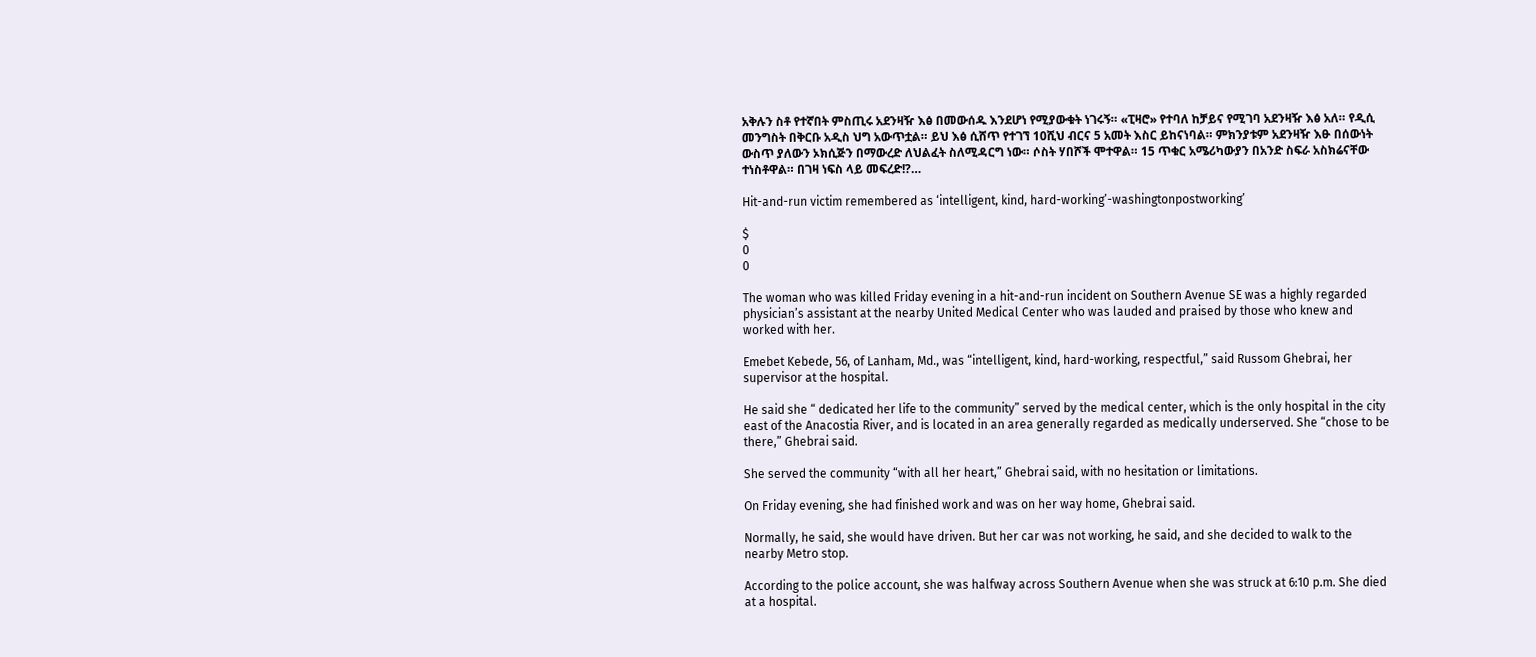አቅሉን ስቶ የተኛበት ምስጢሩ አደንዛዥ እፅ በመውሰዱ እንደሆነ የሚያውቁት ነገሩኝ። «ፒዛሮ» የተባለ ከቻይና የሚገባ አደንዛዥ እፅ አለ። የዲሲ መንግስት በቅርቡ አዲስ ህግ አውጥቷል። ይህ እፅ ሲሸጥ የተገኘ 10ሺህ ብርና 5 አመት እስር ይከናነባል። ምክንያቱም አደንዛዥ እፁ በሰውነት ውስጥ ያለውን ኦክሲጅን በማውረድ ለህልፈት ስለሚዳርግ ነው። ሶስት ሃበሾች ሞተዋል። 15 ጥቁር አሜሪካውያን በአንድ ስፍራ አስክሬናቸው ተነስቶዋል። በገዛ ነፍስ ላይ መፍረድ!?…

Hit-and-run victim remembered as ‘intelligent, kind, hard-working’-washingtonpostworking’

$
0
0

The woman who was killed Friday evening in a hit-and-run incident on Southern Avenue SE was a highly regarded physician’s assistant at the nearby United Medical Center who was lauded and praised by those who knew and worked with her.

Emebet Kebede, 56, of Lanham, Md., was “intelligent, kind, hard-working, respectful,” said Russom Ghebrai, her supervisor at the hospital.

He said she “ dedicated her life to the community” served by the medical center, which is the only hospital in the city east of the Anacostia River, and is located in an area generally regarded as medically underserved. She “chose to be there,” Ghebrai said.

She served the community “with all her heart,” Ghebrai said, with no hesitation or limitations.

On Friday evening, she had finished work and was on her way home, Ghebrai said.

Normally, he said, she would have driven. But her car was not working, he said, and she decided to walk to the nearby Metro stop.

According to the police account, she was halfway across Southern Avenue when she was struck at 6:10 p.m. She died at a hospital.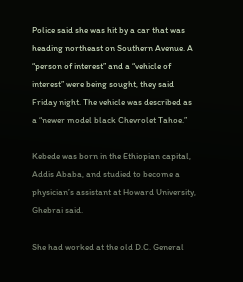Police said she was hit by a car that was heading northeast on Southern Avenue. A “person of interest” and a “vehicle of interest” were being sought, they said Friday night. The vehicle was described as a “newer model black Chevrolet Tahoe.”

Kebede was born in the Ethiopian capital, Addis Ababa, and studied to become a physician’s assistant at Howard University, Ghebrai said.

She had worked at the old D.C. General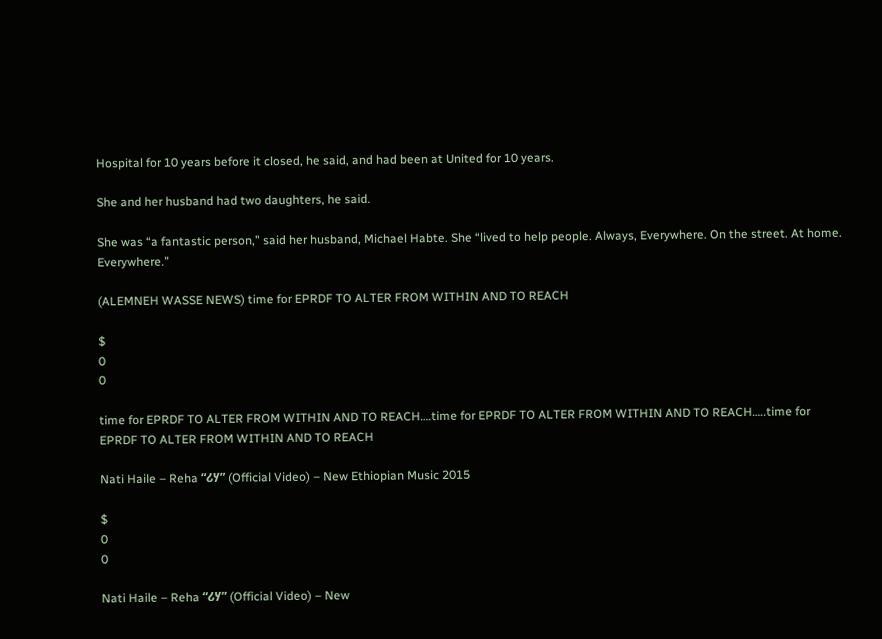Hospital for 10 years before it closed, he said, and had been at United for 10 years.

She and her husband had two daughters, he said.

She was “a fantastic person,” said her husband, Michael Habte. She “lived to help people. Always, Everywhere. On the street. At home. Everywhere.”

(ALEMNEH WASSE NEWS) time for EPRDF TO ALTER FROM WITHIN AND TO REACH

$
0
0

time for EPRDF TO ALTER FROM WITHIN AND TO REACH….time for EPRDF TO ALTER FROM WITHIN AND TO REACH…..time for EPRDF TO ALTER FROM WITHIN AND TO REACH

Nati Haile – Reha “ሪሃ” (Official Video) – New Ethiopian Music 2015

$
0
0

Nati Haile – Reha “ሪሃ” (Official Video) – New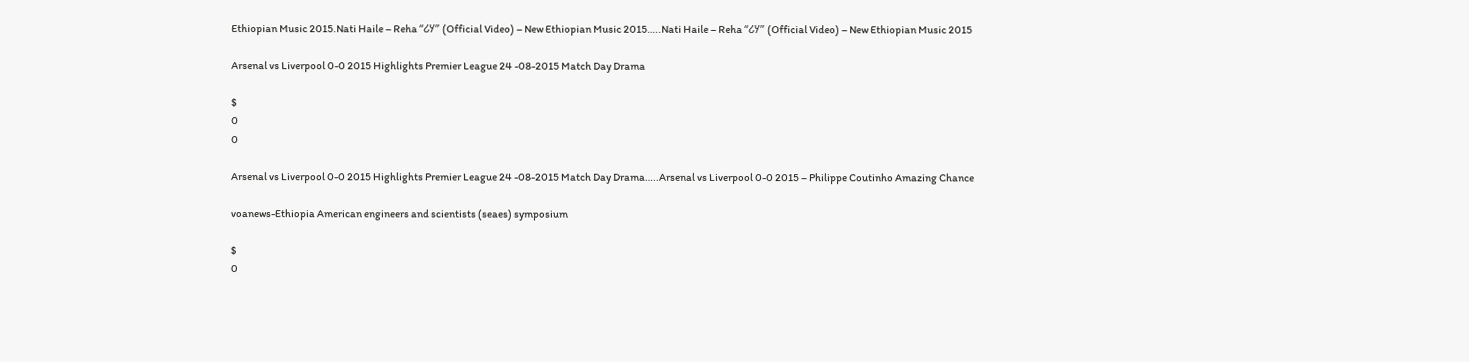Ethiopian Music 2015.Nati Haile – Reha “ሪሃ” (Official Video) – New Ethiopian Music 2015…..Nati Haile – Reha “ሪሃ” (Official Video) – New Ethiopian Music 2015

Arsenal vs Liverpool 0-0 2015 Highlights Premier League 24 -08-2015 Match Day Drama

$
0
0

Arsenal vs Liverpool 0-0 2015 Highlights Premier League 24 -08-2015 Match Day Drama…..Arsenal vs Liverpool 0-0 2015 – Philippe Coutinho Amazing Chance

voanews-Ethiopia American engineers and scientists (seaes) symposium

$
0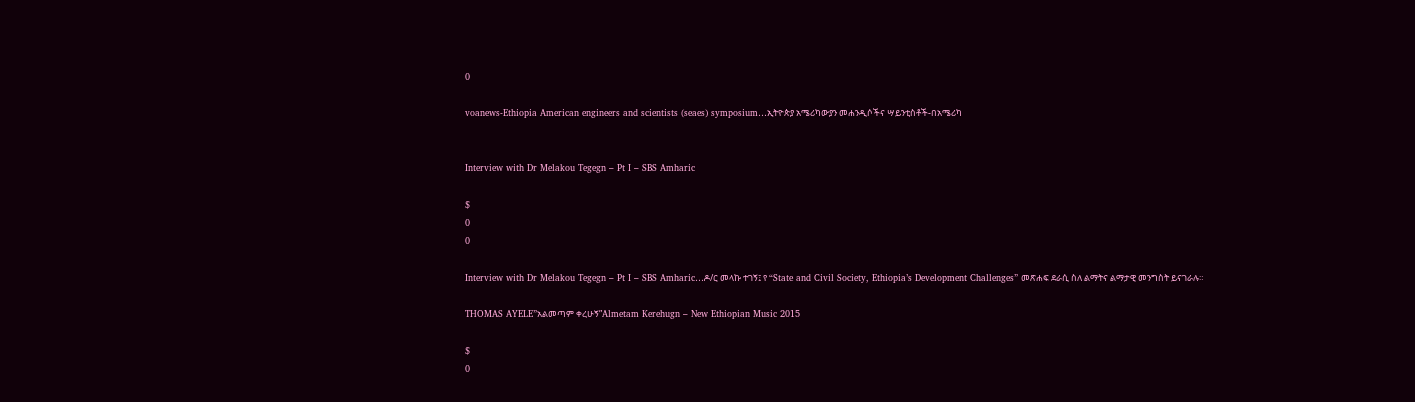0

voanews-Ethiopia American engineers and scientists (seaes) symposium…ኢትዮጵያ አሜሪካውያን መሐንዲሶችና ሣይንቲስቶች-በአሜሪካ


Interview with Dr Melakou Tegegn – Pt I – SBS Amharic

$
0
0

Interview with Dr Melakou Tegegn – Pt I – SBS Amharic…ዶ/ር መላኩ ተገኝ፤ የ “State and Civil Society, Ethiopia’s Development Challenges” መጽሐፍ ደራሲ ስለ ልማትና ልማታዊ መንግስት ይናገራሉ።

THOMAS AYELE”አልመጣም ቀረሁኝ”Almetam Kerehugn – New Ethiopian Music 2015

$
0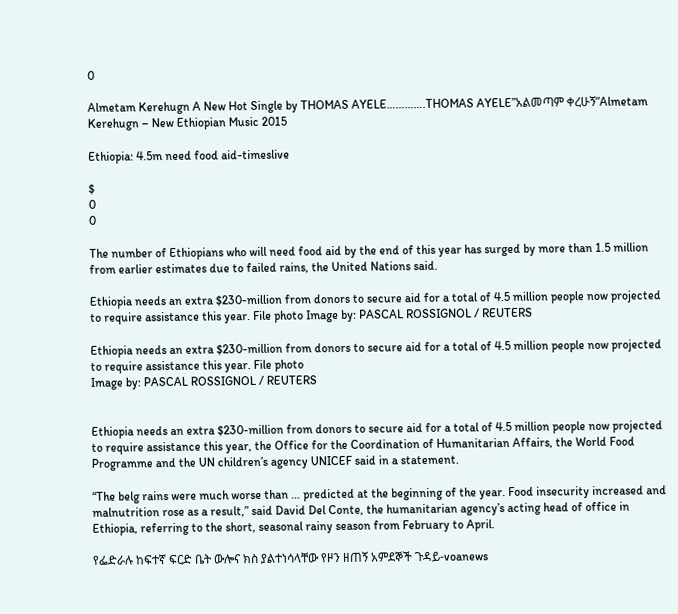0

Almetam Kerehugn A New Hot Single by THOMAS AYELE………….THOMAS AYELE”አልመጣም ቀረሁኝ”Almetam Kerehugn – New Ethiopian Music 2015

Ethiopia: 4.5m need food aid-timeslive

$
0
0

The number of Ethiopians who will need food aid by the end of this year has surged by more than 1.5 million from earlier estimates due to failed rains, the United Nations said.

Ethiopia needs an extra $230-million from donors to secure aid for a total of 4.5 million people now projected to require assistance this year. File photo Image by: PASCAL ROSSIGNOL / REUTERS

Ethiopia needs an extra $230-million from donors to secure aid for a total of 4.5 million people now projected to require assistance this year. File photo
Image by: PASCAL ROSSIGNOL / REUTERS


Ethiopia needs an extra $230-million from donors to secure aid for a total of 4.5 million people now projected to require assistance this year, the Office for the Coordination of Humanitarian Affairs, the World Food Programme and the UN children’s agency UNICEF said in a statement.

“The belg rains were much worse than … predicted at the beginning of the year. Food insecurity increased and malnutrition rose as a result,” said David Del Conte, the humanitarian agency’s acting head of office in Ethiopia, referring to the short, seasonal rainy season from February to April.

የፌድራሉ ከፍተኛ ፍርድ ቤት ውሎና ክስ ያልተነሳላቸው የዞን ዘጠኝ አምደኞች ጉዳይ-voanews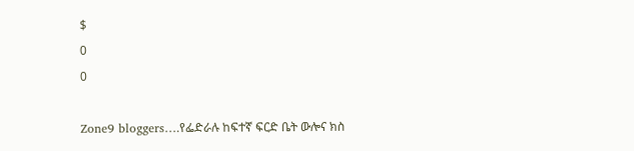$
0
0

Zone9 bloggers….የፌድራሉ ከፍተኛ ፍርድ ቤት ውሎና ክስ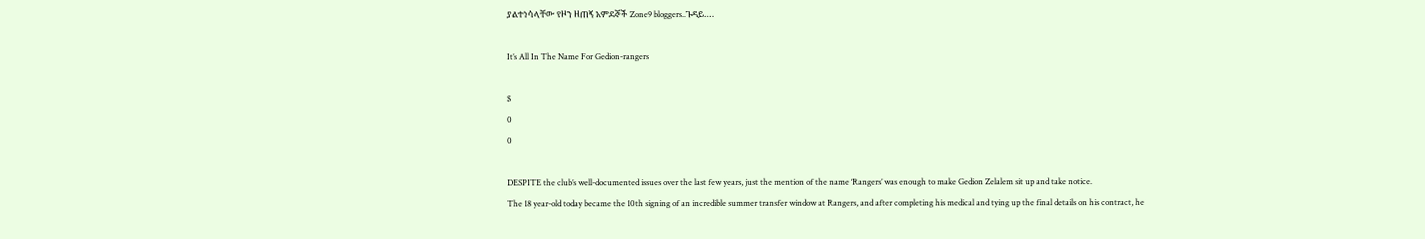ያልተነሳላቸው የዞን ዘጠኝ አምደኞች Zone9 bloggers..ጉዳይ….

It’s All In The Name For Gedion-rangers

$
0
0

DESPITE the club’s well-documented issues over the last few years, just the mention of the name ‘Rangers’ was enough to make Gedion Zelalem sit up and take notice.
The 18 year-old today became the 10th signing of an incredible summer transfer window at Rangers, and after completing his medical and tying up the final details on his contract, he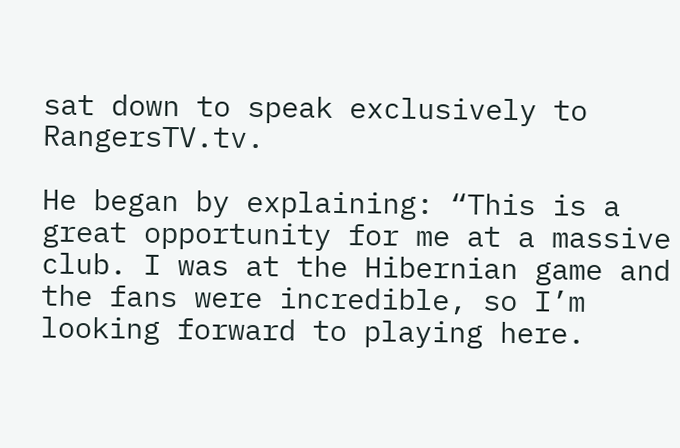sat down to speak exclusively to RangersTV.tv.

He began by explaining: “This is a great opportunity for me at a massive club. I was at the Hibernian game and the fans were incredible, so I’m looking forward to playing here.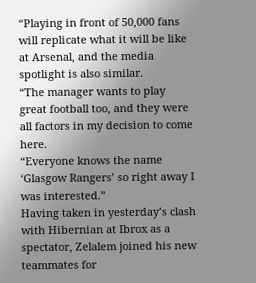“Playing in front of 50,000 fans will replicate what it will be like at Arsenal, and the media spotlight is also similar.
“The manager wants to play great football too, and they were all factors in my decision to come here.
“Everyone knows the name ‘Glasgow Rangers’ so right away I was interested.”
Having taken in yesterday’s clash with Hibernian at Ibrox as a spectator, Zelalem joined his new teammates for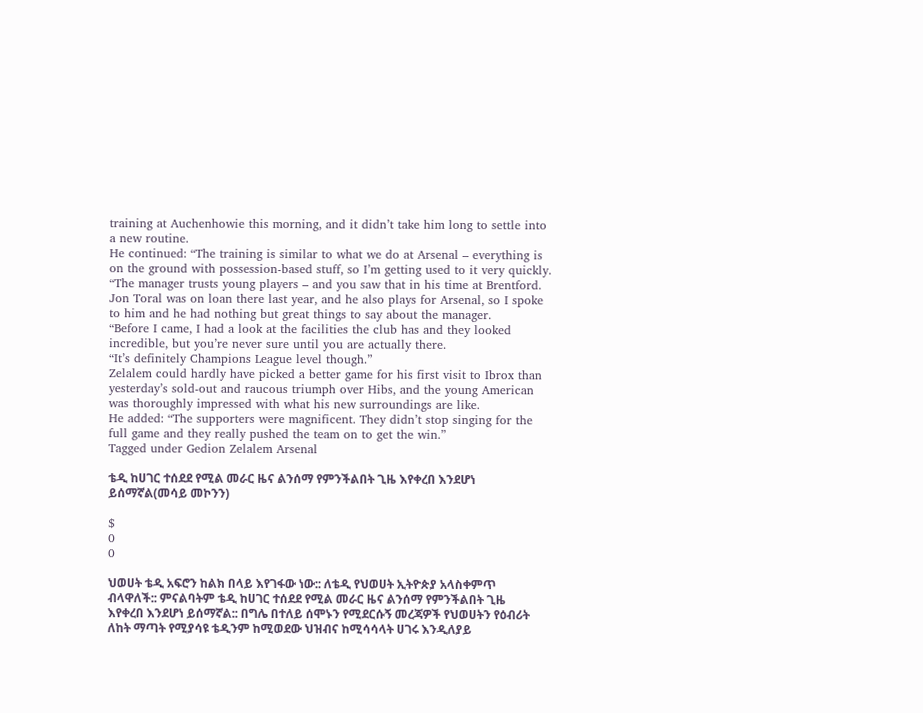training at Auchenhowie this morning, and it didn’t take him long to settle into a new routine.
He continued: “The training is similar to what we do at Arsenal – everything is on the ground with possession-based stuff, so I’m getting used to it very quickly.
“The manager trusts young players – and you saw that in his time at Brentford. Jon Toral was on loan there last year, and he also plays for Arsenal, so I spoke to him and he had nothing but great things to say about the manager.
“Before I came, I had a look at the facilities the club has and they looked incredible, but you’re never sure until you are actually there.
“It’s definitely Champions League level though.”
Zelalem could hardly have picked a better game for his first visit to Ibrox than yesterday’s sold-out and raucous triumph over Hibs, and the young American was thoroughly impressed with what his new surroundings are like.
He added: “The supporters were magnificent. They didn’t stop singing for the full game and they really pushed the team on to get the win.”
Tagged under Gedion Zelalem Arsenal

ቴዲ ከሀገር ተሰደደ የሚል መራር ዜና ልንሰማ የምንችልበት ጊዜ እየቀረበ እንደሆነ ይሰማኛል(መሳይ መኮንን)

$
0
0

ህወሀት ቴዲ አፍሮን ከልክ በላይ እየገፋው ነው:: ለቴዲ የህወሀት ኢትዮጵያ አላስቀምጥ ብላዋለች:: ምናልባትም ቴዲ ከሀገር ተሰደደ የሚል መራር ዜና ልንሰማ የምንችልበት ጊዜ እየቀረበ እንደሆነ ይሰማኛል:: በግሌ በተለይ ሰሞኑን የሚደርሱኝ መረጃዎች የህወሀትን የዕብሪት ለከት ማጣት የሚያሳዩ ቴዲንም ከሚወደው ህዝብና ከሚሳሳላት ሀገሩ እንዲለያይ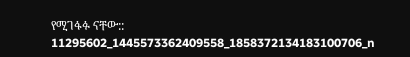የሚገፋፉ ናቸው::
11295602_1445573362409558_1858372134183100706_n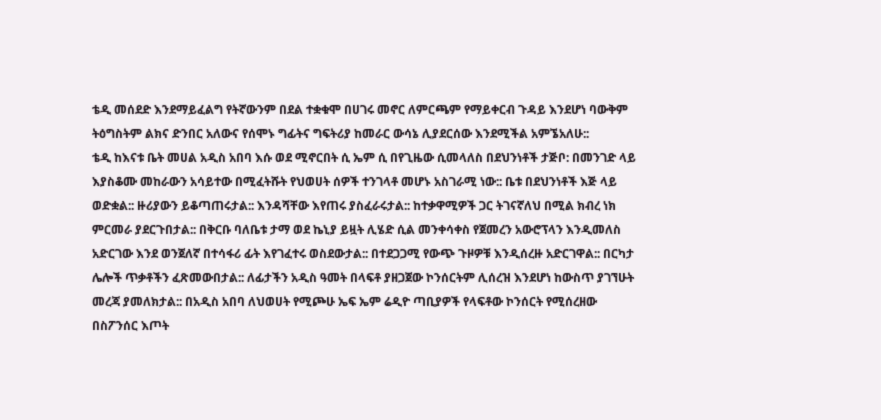ቴዲ መሰደድ እንደማይፈልግ የትኛውንም በደል ተቋቁሞ በሀገሩ መኖር ለምርጫም የማይቀርብ ጉዳይ እንደሆነ ባውቅም ትዕግስትም ልክና ድንበር አለውና የሰሞኑ ግፊትና ግፍትሪያ ከመራር ውሳኔ ሊያደርሰው እንደሚችል አምኜአለሁ::
ቴዲ ከእናቱ ቤት መሀል አዲስ አበባ እሱ ወደ ሚኖርበት ሲ ኤም ሲ በየጊዜው ሲመላለስ በደህንነቶች ታጅቦ: በመንገድ ላይ እያስቆሙ መከራውን አሳይተው በሚፈትሹት የህወሀት ሰዎች ተንገላቶ መሆኑ አስገራሚ ነው:: ቤቱ በደህንነቶች እጅ ላይ ወድቋል:: ዙሪያውን ይቆጣጠሩታል:: እንዳሻቸው እየጠሩ ያስፈራሩታል:: ከተቃዋሚዎች ጋር ትገናኛለህ በሚል ክብረ ነክ ምርመራ ያደርጉበታል:: በቅርቡ ባለቤቱ ታማ ወደ ኬኒያ ይዟት ሊሄድ ሲል መንቀሳቀስ የጀመረን አውሮፕላን እንዲመለስ አድርገው እንደ ወንጀለኛ በተሳፋሪ ፊት እየገፈተሩ ወስደውታል:: በተደጋጋሚ የውጭ ጉዞዎቹ እንዲሰረዙ አድርገዋል:: በርካታ ሌሎች ጥቃቶችን ፈጽመውበታል:: ለፊታችን አዲስ ዓመት በላፍቶ ያዘጋጀው ኮንሰርትም ሊሰረዝ እንደሆነ ከውስጥ ያገኘሁት መረጃ ያመለክታል:: በአዲስ አበባ ለህወሀት የሚጮሁ ኤፍ ኤም ሬዲዮ ጣቢያዎች የላፍቶው ኮንሰርት የሚሰረዘው በስፖንሰር እጦት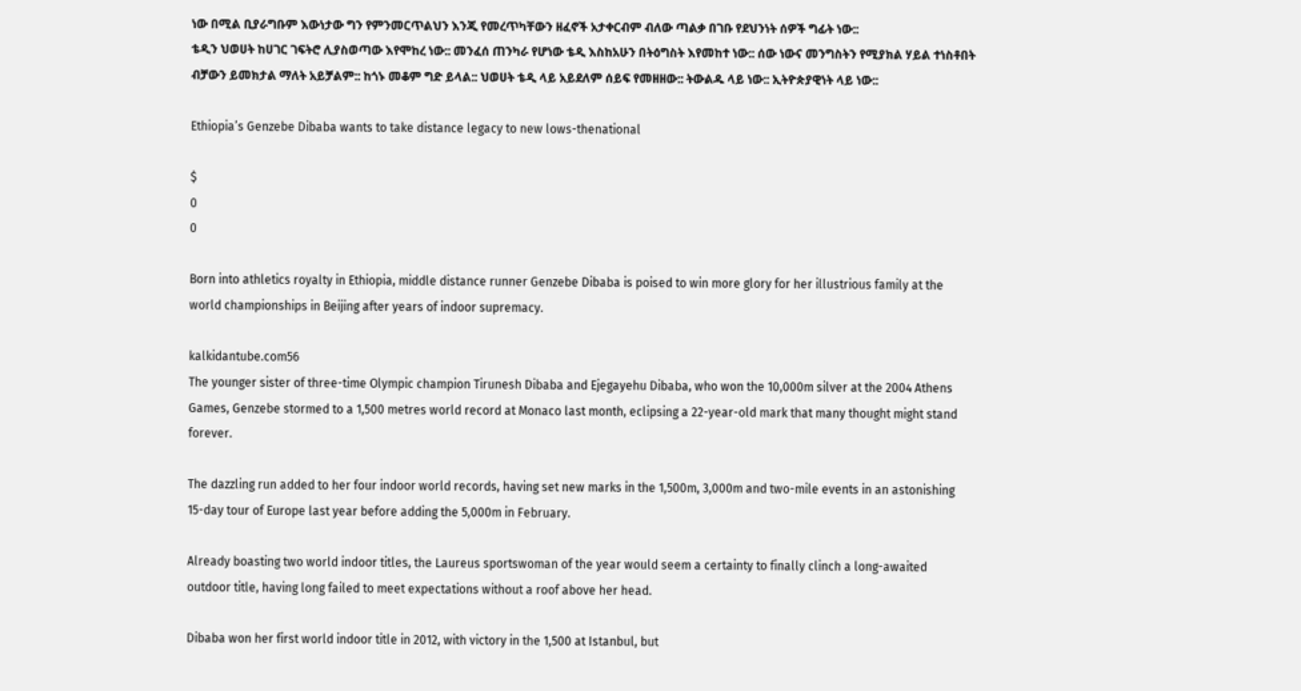ነው በሚል ቢያራግቡም እውነታው ግን የምንመርጥልህን እንጂ የመረጥካቸውን ዘፈኖች አታቀርብም ብለው ጣልቃ በገቡ የደህንነት ሰዎች ግፊት ነው::
ቴዲን ህወሀት ከሀገር ገፍትሮ ሊያስወጣው እየሞከረ ነው:: መንፈሰ ጠንካራ የሆነው ቴዲ እስከአሁን በትዕግስት እየመከተ ነው:: ሰው ነውና መንግስትን የሚያክል ሃይል ተነስቶበት ብቻውን ይመክታል ማለት አይቻልም:: ከጎኑ መቆም ግድ ይላል:: ህወሀት ቴዲ ላይ አይደለም ሰይፍ የመዘዘው:: ትውልዱ ላይ ነው:: ኢትዮጵያዊነት ላይ ነው::

Ethiopia’s Genzebe Dibaba wants to take distance legacy to new lows-thenational

$
0
0

Born into athletics royalty in Ethiopia, middle distance runner Genzebe Dibaba is poised to win more glory for her illustrious family at the world championships in Beijing after years of indoor supremacy.

kalkidantube.com56
The younger sister of three-time Olympic champion Tirunesh Dibaba and Ejegayehu Dibaba, who won the 10,000m silver at the 2004 Athens Games, Genzebe stormed to a 1,500 metres world record at Monaco last month, eclipsing a 22-year-old mark that many thought might stand forever.

The dazzling run added to her four indoor world records, having set new marks in the 1,500m, 3,000m and two-mile events in an astonishing 15-day tour of Europe last year before adding the 5,000m in February.

Already boasting two world indoor titles, the Laureus sportswoman of the year would seem a certainty to finally clinch a long-awaited outdoor title, having long failed to meet expectations without a roof above her head.

Dibaba won her first world indoor title in 2012, with victory in the 1,500 at Istanbul, but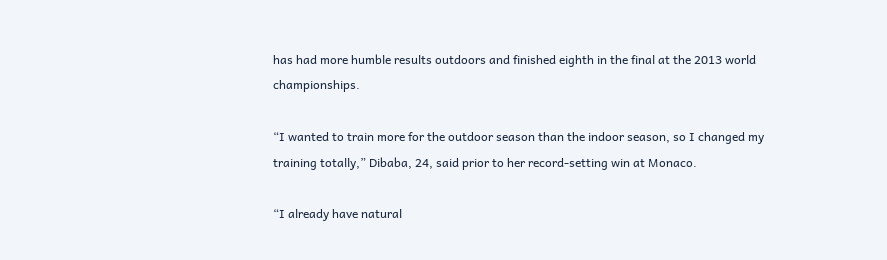has had more humble results outdoors and finished eighth in the final at the 2013 world championships.

“I wanted to train more for the outdoor season than the indoor season, so I changed my training totally,” Dibaba, 24, said prior to her record-setting win at Monaco.

“I already have natural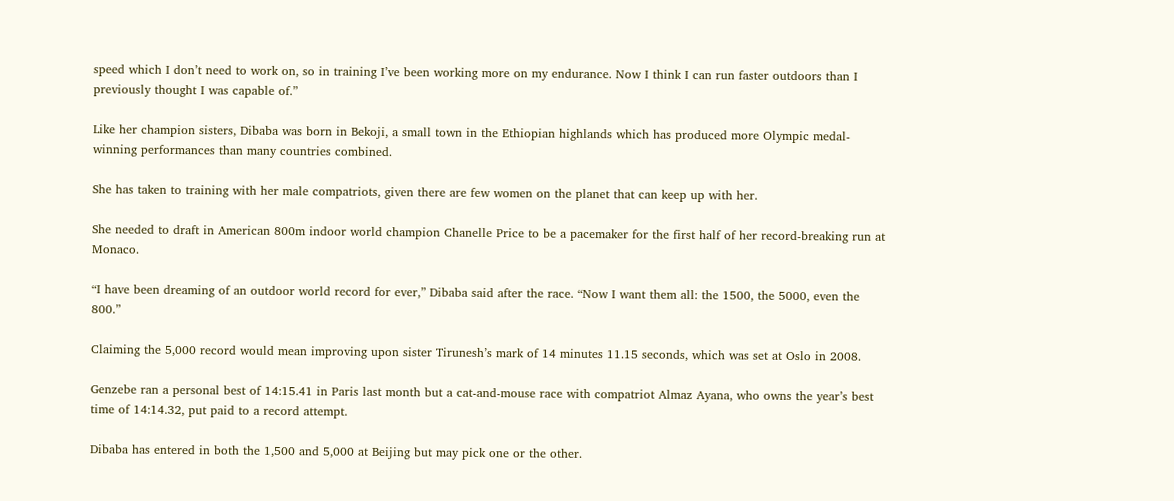speed which I don’t need to work on, so in training I’ve been working more on my endurance. Now I think I can run faster outdoors than I previously thought I was capable of.”

Like her champion sisters, Dibaba was born in Bekoji, a small town in the Ethiopian highlands which has produced more Olympic medal-winning performances than many countries combined.

She has taken to training with her male compatriots, given there are few women on the planet that can keep up with her.

She needed to draft in American 800m indoor world champion Chanelle Price to be a pacemaker for the first half of her record-breaking run at Monaco.

“I have been dreaming of an outdoor world record for ever,” Dibaba said after the race. “Now I want them all: the 1500, the 5000, even the 800.”

Claiming the 5,000 record would mean improving upon sister Tirunesh’s mark of 14 minutes 11.15 seconds, which was set at Oslo in 2008.

Genzebe ran a personal best of 14:15.41 in Paris last month but a cat-and-mouse race with compatriot Almaz Ayana, who owns the year’s best time of 14:14.32, put paid to a record attempt.

Dibaba has entered in both the 1,500 and 5,000 at Beijing but may pick one or the other.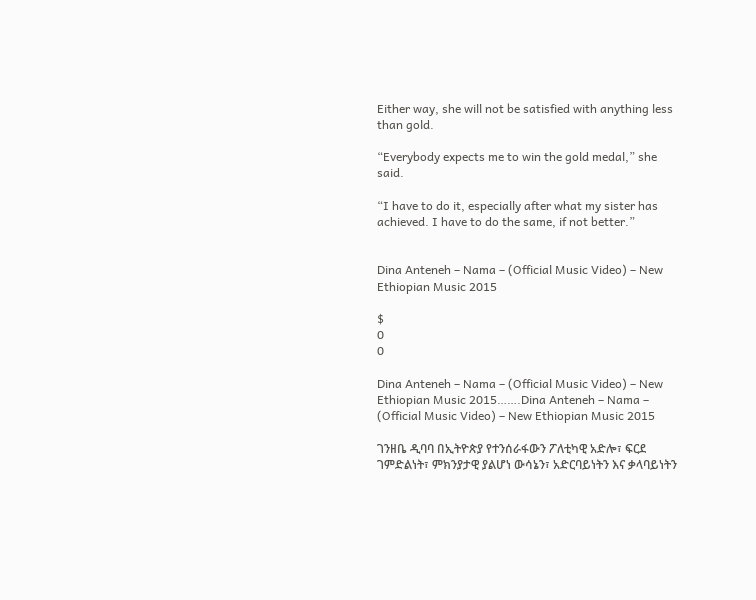Either way, she will not be satisfied with anything less than gold.

“Everybody expects me to win the gold medal,” she said.

“I have to do it, especially after what my sister has achieved. I have to do the same, if not better.”


Dina Anteneh – Nama – (Official Music Video) – New Ethiopian Music 2015

$
0
0

Dina Anteneh – Nama – (Official Music Video) – New Ethiopian Music 2015…….Dina Anteneh – Nama – (Official Music Video) – New Ethiopian Music 2015

ገንዘቤ ዲባባ በኢትዮጵያ የተንሰራፋውን ፖለቲካዊ አድሎ፣ ፍርደ ገምድልነት፣ ምክንያታዊ ያልሆነ ውሳኔን፣ አድርባይነትን እና ቃላባይነትን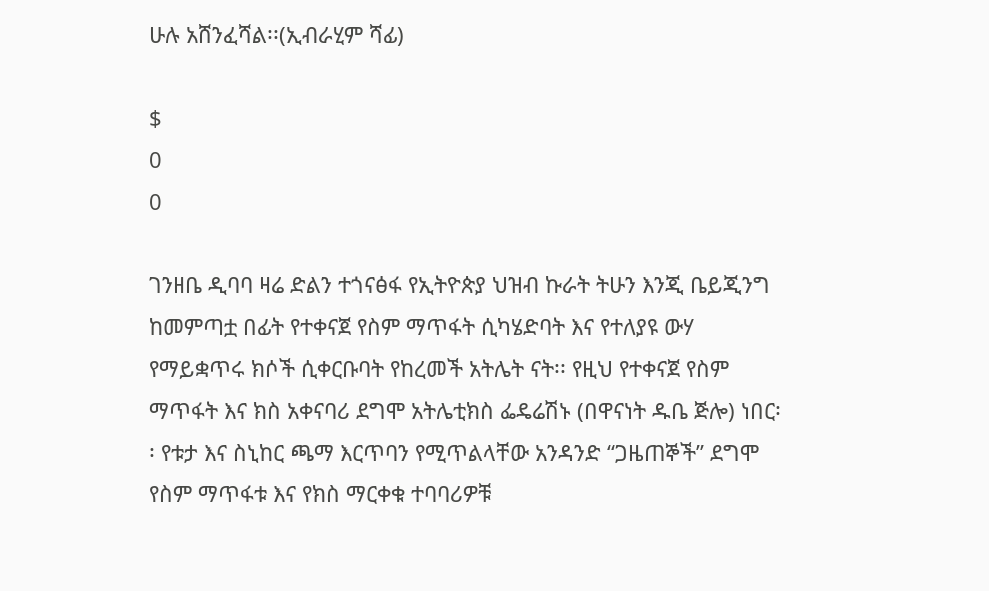ሁሉ አሸንፈሻል፡፡(ኢብራሂም ሻፊ)

$
0
0

ገንዘቤ ዲባባ ዛሬ ድልን ተጎናፅፋ የኢትዮጵያ ህዝብ ኩራት ትሁን እንጂ ቤይጂንግ ከመምጣቷ በፊት የተቀናጀ የስም ማጥፋት ሲካሄድባት እና የተለያዩ ውሃ የማይቋጥሩ ክሶች ሲቀርቡባት የከረመች አትሌት ናት፡፡ የዚህ የተቀናጀ የስም ማጥፋት እና ክስ አቀናባሪ ደግሞ አትሌቲክስ ፌዴሬሽኑ (በዋናነት ዱቤ ጅሎ) ነበር፡፡ የቱታ እና ስኒከር ጫማ እርጥባን የሚጥልላቸው አንዳንድ “ጋዜጠኞች” ደግሞ የስም ማጥፋቱ እና የክስ ማርቀቁ ተባባሪዎቹ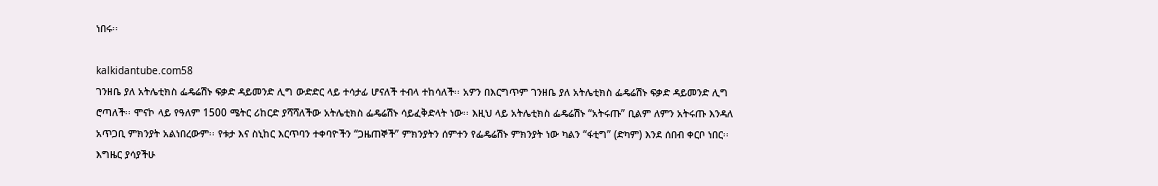ነበሩ፡፡

kalkidantube.com58
ገንዘቤ ያለ አትሌቲክስ ፌዴሬሽኑ ፍቃድ ዳይመንድ ሊግ ውድድር ላይ ተሳታፊ ሆናለች ተብላ ተከሳለች፡፡ አዎን በእርግጥም ገንዘቤ ያለ አትሌቲክስ ፌዴሬሽኑ ፍቃድ ዳይመንድ ሊግ ሮጣለች፡፡ ሞናኮ ላይ የዓለም 1500 ሜትር ሪከርድ ያሻሻለችው አትሌቲክስ ፌዴሬሽኑ ሳይፈቅድላት ነው፡፡ እዚህ ላይ አትሌቲክስ ፌዴሬሽኑ “አትሩጡ” ቢልም ለምን አትሩጡ እንዳለ አጥጋቢ ምክንያት አልነበረውም፡፡ የቱታ እና ስኒከር እርጥባን ተቀባዮችን “ጋዜጠኞች” ምክንያትን ሰምተን የፌዴሬሽኑ ምክንያት ነው ካልን “ፋቲግ” (ድካም) እንደ ሰበብ ቀርቦ ነበር፡፡ እግዜር ያሳያችሁ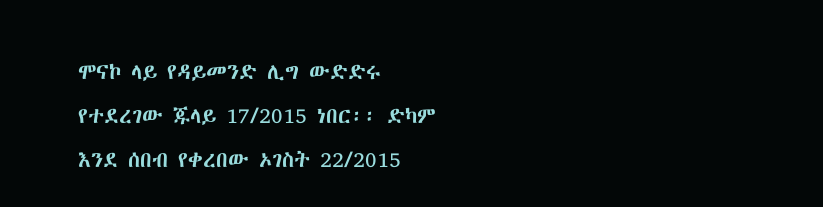ሞናኮ ላይ የዳይመንድ ሊግ ውድድሩ የተደረገው ጁላይ 17/2015 ነበር፡፡ ድካም እንደ ሰበብ የቀረበው ኦገስት 22/2015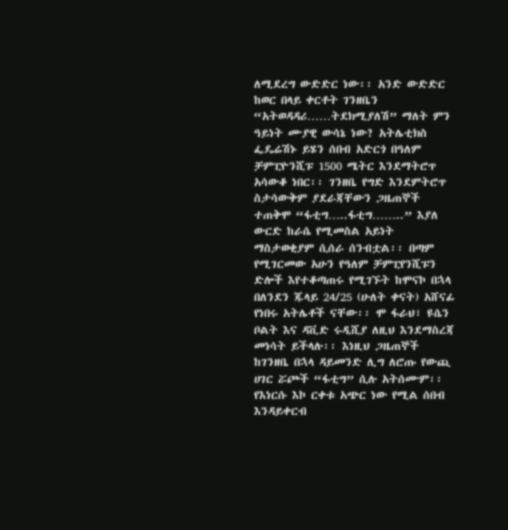ለሚደረግ ውድድር ነው፡፡ አንድ ውድድር ከወር በላይ ቀርቶት ገንዘቤን “አትወዳዳሪ……ትደክሚያለሽ” ማለት ምን ዓይነት ሙያዊ ውሳኔ ነው? አትሌቲክስ ፌዴሬሽኑ ይሄን ሰበብ አድርጎ በዓለም ቻምፒዮንሺፑ 1500 ሜትር እንደማትሮጥ አሳውቆ ነበር፡፡ ገንዘቤ የግድ እንደምትሮጥ ስታሳውቅም ያደራጃቸውን ጋዜጠኞች ተጠቅሞ “ፋቲግ…..ፋቲግ……..” እያለ ውርድ ከራሴ የሚመስል አይነት ማስታወቂያም ሲሰራ ሰንብቷል፡፡ በጣም የሚገርመው አሁን የዓለም ቻምፒየንሺፑን ድሎች እየተቆጣጠሩ የሚገኙት ከሞናኮ በኋላ በለንደን ጁላይ 24/25 (ሁለት ቀናት) አሸናፊ የነበሩ አትሌቶች ናቸው፡፡ ሞ ፋራህ፣ ዩሴን ቦልት እና ዳቪድ ሩዲሺያ ለዚህ እንደማስረጃ መነሳት ይችላሉ፡፡ እነዚህ ጋዜጠኞች ከገንዘቤ በኋላ ዳይመንድ ሊግ ለሮጡ የውጪ ሀገር ሯጮች “ፋቲግ” ሲሉ አትሰሙም፡፡ የእነርሱ እኮ ርቀቱ አጭር ነው የሚል ሰበብ እንዳይቀርብ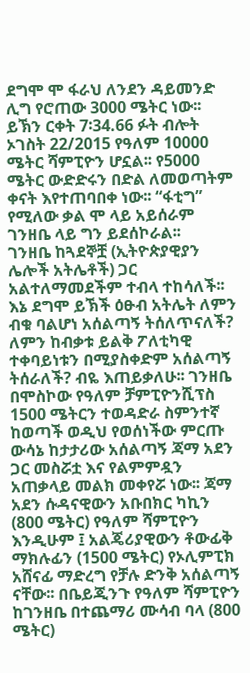ደግሞ ሞ ፋራህ ለንደን ዳይመንድ ሊግ የሮጠው 3000 ሜትር ነው፡፡ ይኽን ርቀት 7፡34.66 ፉት ብሎት ኦገስት 22/2015 የዓለም 10000 ሜትር ሻምፒዮን ሆኗል፡፡ የ5000 ሜትር ውድድሩን በድል ለመወጣትም ቀናት እየተጠባበቀ ነው፡፡ “ፋቲግ” የሚለው ቃል ሞ ላይ አይሰራም ገንዘቤ ላይ ግን ይደሰኮራል፡፡
ገንዘቤ ከጓደኞቿ (ኢትዮጵያዊያን ሌሎች አትሌቶች) ጋር አልተለማመደችም ተብላ ተከሳለች፡፡ እኔ ደግሞ ይኽች ዕፁብ አትሌት ለምን ብቁ ባልሆነ አሰልጣኝ ትሰለጥናለች? ለምን ከብቃቱ ይልቅ ፖለቲካዊ ተቀባይነቱን በሚያስቀድም አሰልጣኝ ትሰራለች? ብዬ እጠይቃለሁ፡፡ ገንዘቤ በሞስኮው የዓለም ቻምፒዮንሺፕስ 1500 ሜትርን ተወዳድራ ስምንተኛ ከወጣች ወዲህ የወሰነችው ምርጡ ውሳኔ ከታታሪው አሰልጣኝ ጃማ አደን ጋር መስሯቷ እና የልምምዷን አጠቃላይ መልክ መቀየሯ ነው፡፡ ጃማ አደን ሱዳናዊውን አቡበክር ካኪን (800 ሜትር) የዓለም ሻምፒዮን እንዲሁም ፤ አልጄሪያዊውን ቶውፊቅ ማክሉፊን (1500 ሜትር) የኦሊምፒክ አሸናፊ ማድረግ የቻሉ ድንቅ አሰልጣኝ ናቸው፡፡ በቤይጂንጉ የዓለም ሻምፒዮን ከገንዘቤ በተጨማሪ ሙሳብ ባላ (800 ሜትር)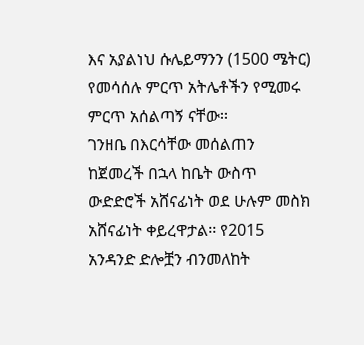እና አያልነህ ሱሌይማንን (1500 ሜትር) የመሳሰሉ ምርጥ አትሌቶችን የሚመሩ ምርጥ አሰልጣኝ ናቸው፡፡
ገንዘቤ በእርሳቸው መሰልጠን ከጀመረች በኋላ ከቤት ውስጥ ውድድሮች አሸናፊነት ወደ ሁሉም መስክ አሸናፊነት ቀይረዋታል፡፡ የ2015 አንዳንድ ድሎቿን ብንመለከት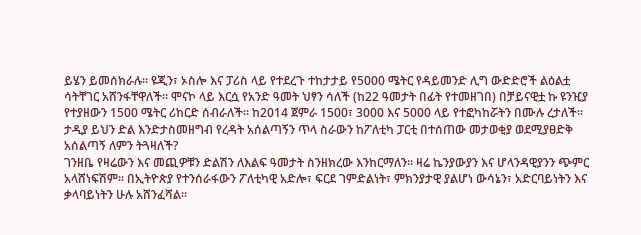ይሄን ይመሰክራሉ፡፡ ዩጂን፣ ኦስሎ እና ፓሪስ ላይ የተደረጉ ተከታታይ የ5000 ሜትር የዳይመንድ ሊግ ውድድሮች ልዕልቷ ሳትቸገር አሸንፋቸዋለች፡፡ ሞናኮ ላይ እርሷ የአንድ ዓመት ህፃን ሳለች (ከ22 ዓመታት በፊት የተመዘገበ) በቻይናዊቷ ኩ ዩንዢያ የተያዘውን 1500 ሜትር ሪከርድ ሰብራለች፡፡ ከ2014 ጀምራ 1500፣ 3000 እና 5000 ላይ የተፎካከሯትን በሙሉ ረታለች፡፡ ታዲያ ይህን ድል እንድታስመዘግብ የረዳት አሰልጣኝን ጥላ ስራውን ከፖለቲካ ፓርቲ በተሰጠው መታወቂያ ወደሚያፀድቅ አሰልጣኝ ለምን ትጓዛለች?
ገንዘቤ የዛሬውን እና መጪዎቹን ድልሽን ለእልፍ ዓመታት ስንዘክረው እንከርማለን፡፡ ዛሬ ኬንያውያን እና ሆላንዳዊያንን ጭምር አላሸነፍሽም፡፡ በኢትዮጵያ የተንሰራፋውን ፖለቲካዊ አድሎ፣ ፍርደ ገምድልነት፣ ምክንያታዊ ያልሆነ ውሳኔን፣ አድርባይነትን እና ቃላባይነትን ሁሉ አሸንፈሻል፡፡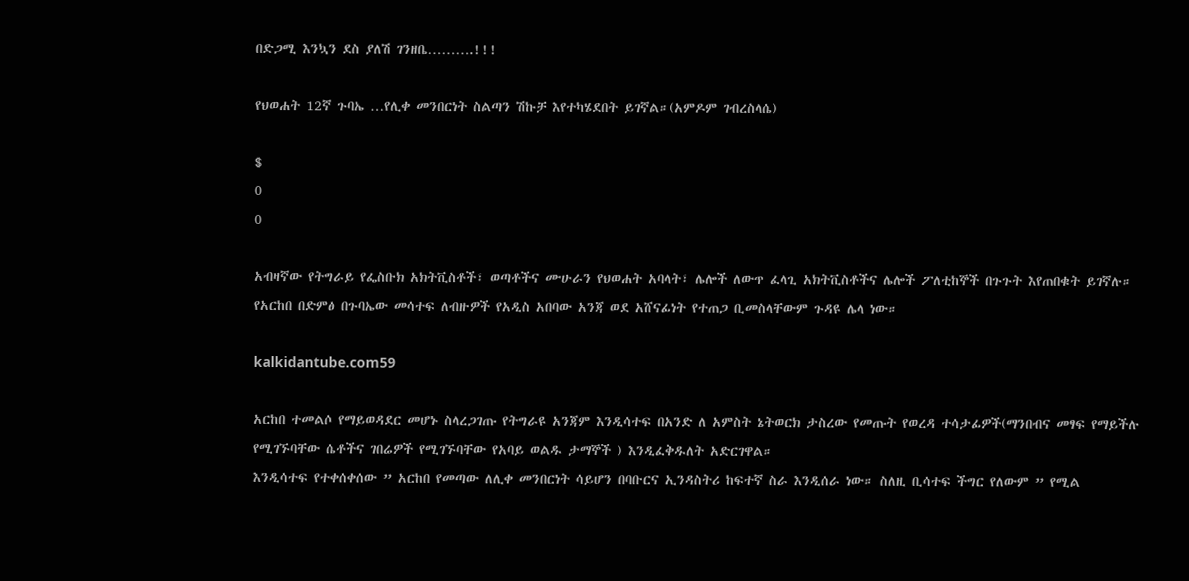በድጋሚ እንኳን ደስ ያለሽ ገንዘቤ……….!!!

የህወሐት 12ኛ ጉባኤ …የሊቀ መንበርነት ስልጣን ሽኩቻ እየተካሄደበት ይገኛል።(አምዶም ገብረስላሴ)

$
0
0

አብዛኛው የትግራይ የፌስቡክ አክትቪስቶች፣ ወጣቶችና ሙሁራን የህወሐት አባላት፣ ሌሎች ለውጥ ፈላጊ አክትቪስቶችና ሌሎች ፖለቲከኞች በጉጉት እየጠበቁት ይገኛሉ።
የአርከበ በድምፅ በጉባኤው መሳተፍ ለብዙዎች የአዲስ አበባው አንጃ ወደ አሸናፊነት የተጠጋ ቢመስላቸውም ጉዳዩ ሌላ ነው።

kalkidantube.com59

አርከበ ተመልሶ የማይወዳደር መሆኑ ስላረጋገጡ የትግራዩ አንጃም እንዲሳተፍ በአንድ ለ አምስት ኔትወርክ ታስረው የመጡት የወረዳ ተሳታፊዎች(ማንበብና መፃፍ የማይችሉ የሚገኙባቸው ሴቶችና ገበሬዎች የሚገኙባቸው የአባይ ወልዱ ታማኞች ) እንዲፈቅዱለት አድርገዋል።
እንዲሳተፍ የተቀሰቀሰው ” አርከበ የመጣው ለሊቀ መንበርነት ሳይሆን በባቡርና ኢንዳስትሪ ከፍተኛ ስራ እንዲሰራ ነው። ስለዚ ቢሳተፍ ችግር የለውም ” የሚል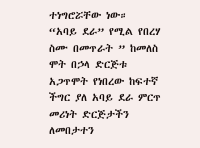ተነግሮሯቸው ነው።
“አባይ ደራ” የሚል የበረሃ ስሙ በመጥራት ” ከመለስ ሞት በኃላ ድርጅቱ አጋጥሞት የነበረው ከፍተኛ ችግር ያለ አባይ ደራ ምርጥ መሪነት ድርጅታችን ለመበታተን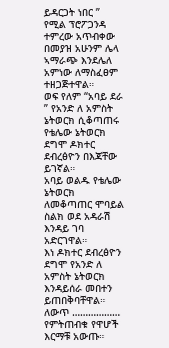ይዳርጋት ነበር ” የሚል ፕሮፖጋንዳ ተምረው አጥብቀው በመያዝ አሁንም ሌላ ኣማራጭ እንደሌለ አምነው ለማስፈፀም ተዘጋጅተዋል።
ወፍ የለም “አባይ ደራ ” የአንድ ለ አምስት ኔትወርክ ሲቆጣጠሩ የቴሌው ኔትወርክ ደግሞ ዶክተር ደብረፅዮን በእጃቸው ይገኛል።
አባይ ወልዱ የቴሌው ኔትወርክ ለመቆጣጠር ሞባይል ስልክ ወደ አዳራሽ እንዳይ ገባ አድርገዋል።
እነ ዶክተር ደብረፅዮን ደግሞ የአንድ ለ አምስት ኔትወርክ እንዳይሰራ መበተን ይጠበቅባቸዋል።
ለውጥ ……………… የምትጠብቁ የዋሆች እርማቹ አውጡ።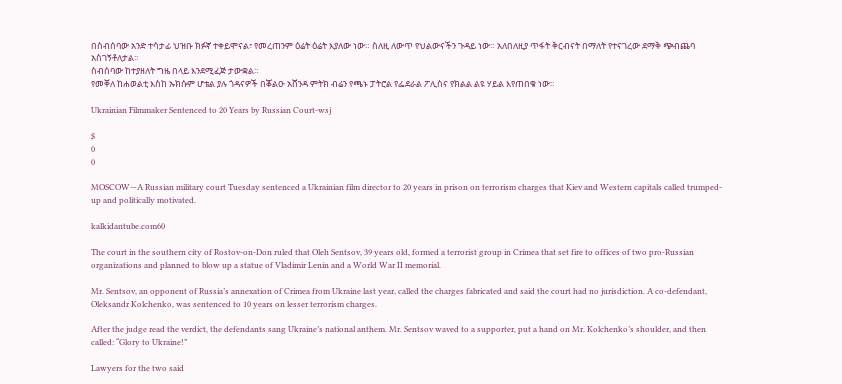በስብሰባው አንድ ተሳታፊ ህዝቡ ክፉኛ ተቀይሞናል፣ የመረጠንም ዕሬት ዕሬት እያለው ነው። ስለዚ ለውጥ የህልውናችን ጉዳይ ነው። አለበለዚያ ጥፋት ቅርብናት በማለት የተናገረው ደማቅ ጭብጨባ አስገኝቶለታል።
ስብሰባው ከተያዘለት ግዜ በላይ እንደሚፈጅ ታውቋል።
የመቐለ ከሐወልቲ እስከ ኡክሱም ሆቴል ያሉ ጎዳናዎች በቖልዑ አሸንዳ ምትክ ብሬን የጫኑ ፓትሮል የፌደራል ፖሊስና የክልል ልዩ ሃይል እየጠበቁ ነው።

Ukrainian Filmmaker Sentenced to 20 Years by Russian Court-wsj

$
0
0

MOSCOW—A Russian military court Tuesday sentenced a Ukrainian film director to 20 years in prison on terrorism charges that Kiev and Western capitals called trumped-up and politically motivated.

kalkidantube.com60

The court in the southern city of Rostov-on-Don ruled that Oleh Sentsov, 39 years old, formed a terrorist group in Crimea that set fire to offices of two pro-Russian organizations and planned to blow up a statue of Vladimir Lenin and a World War II memorial.

Mr. Sentsov, an opponent of Russia’s annexation of Crimea from Ukraine last year, called the charges fabricated and said the court had no jurisdiction. A co-defendant, Oleksandr Kolchenko, was sentenced to 10 years on lesser terrorism charges.

After the judge read the verdict, the defendants sang Ukraine’s national anthem. Mr. Sentsov waved to a supporter, put a hand on Mr. Kolchenko’s shoulder, and then called: “Glory to Ukraine!”

Lawyers for the two said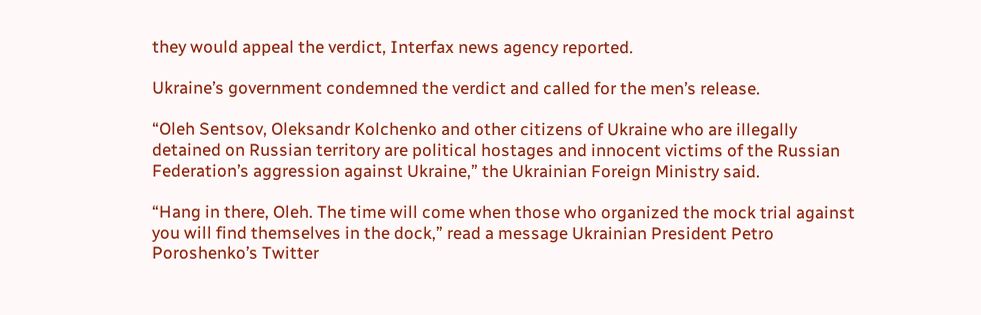they would appeal the verdict, Interfax news agency reported.

Ukraine’s government condemned the verdict and called for the men’s release.

“Oleh Sentsov, Oleksandr Kolchenko and other citizens of Ukraine who are illegally detained on Russian territory are political hostages and innocent victims of the Russian Federation’s aggression against Ukraine,” the Ukrainian Foreign Ministry said.

“Hang in there, Oleh. The time will come when those who organized the mock trial against you will find themselves in the dock,” read a message Ukrainian President Petro Poroshenko’s Twitter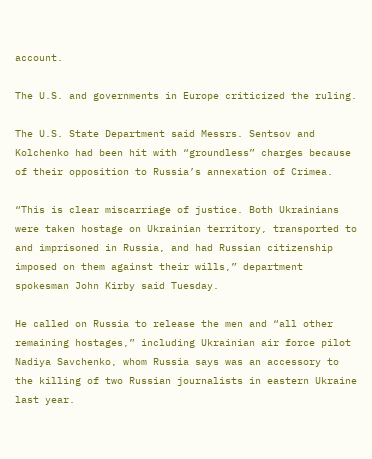account.

The U.S. and governments in Europe criticized the ruling.

The U.S. State Department said Messrs. Sentsov and Kolchenko had been hit with “groundless” charges because of their opposition to Russia’s annexation of Crimea.

“This is clear miscarriage of justice. Both Ukrainians were taken hostage on Ukrainian territory, transported to and imprisoned in Russia, and had Russian citizenship imposed on them against their wills,” department spokesman John Kirby said Tuesday.

He called on Russia to release the men and “all other remaining hostages,” including Ukrainian air force pilot Nadiya Savchenko, whom Russia says was an accessory to the killing of two Russian journalists in eastern Ukraine last year.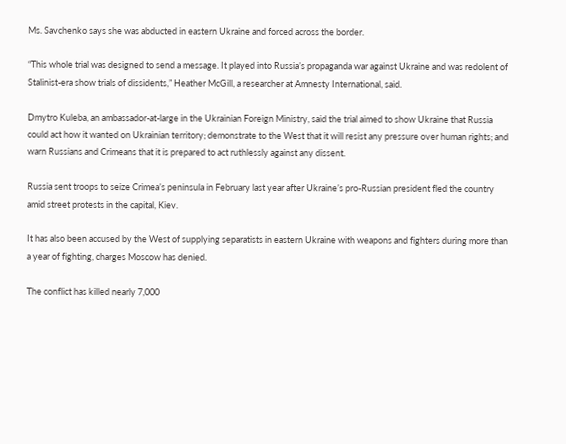Ms. Savchenko says she was abducted in eastern Ukraine and forced across the border.

“This whole trial was designed to send a message. It played into Russia’s propaganda war against Ukraine and was redolent of Stalinist-era show trials of dissidents,” Heather McGill, a researcher at Amnesty International, said.

Dmytro Kuleba, an ambassador-at-large in the Ukrainian Foreign Ministry, said the trial aimed to show Ukraine that Russia could act how it wanted on Ukrainian territory; demonstrate to the West that it will resist any pressure over human rights; and warn Russians and Crimeans that it is prepared to act ruthlessly against any dissent.

Russia sent troops to seize Crimea’s peninsula in February last year after Ukraine’s pro-Russian president fled the country amid street protests in the capital, Kiev.

It has also been accused by the West of supplying separatists in eastern Ukraine with weapons and fighters during more than a year of fighting, charges Moscow has denied.

The conflict has killed nearly 7,000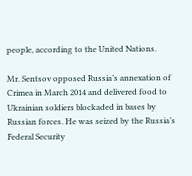people, according to the United Nations.

Mr. Sentsov opposed Russia’s annexation of Crimea in March 2014 and delivered food to Ukrainian soldiers blockaded in bases by Russian forces. He was seized by the Russia’s Federal Security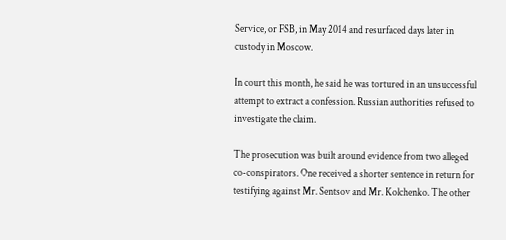Service, or FSB, in May 2014 and resurfaced days later in custody in Moscow.

In court this month, he said he was tortured in an unsuccessful attempt to extract a confession. Russian authorities refused to investigate the claim.

The prosecution was built around evidence from two alleged co-conspirators. One received a shorter sentence in return for testifying against Mr. Sentsov and Mr. Kolchenko. The other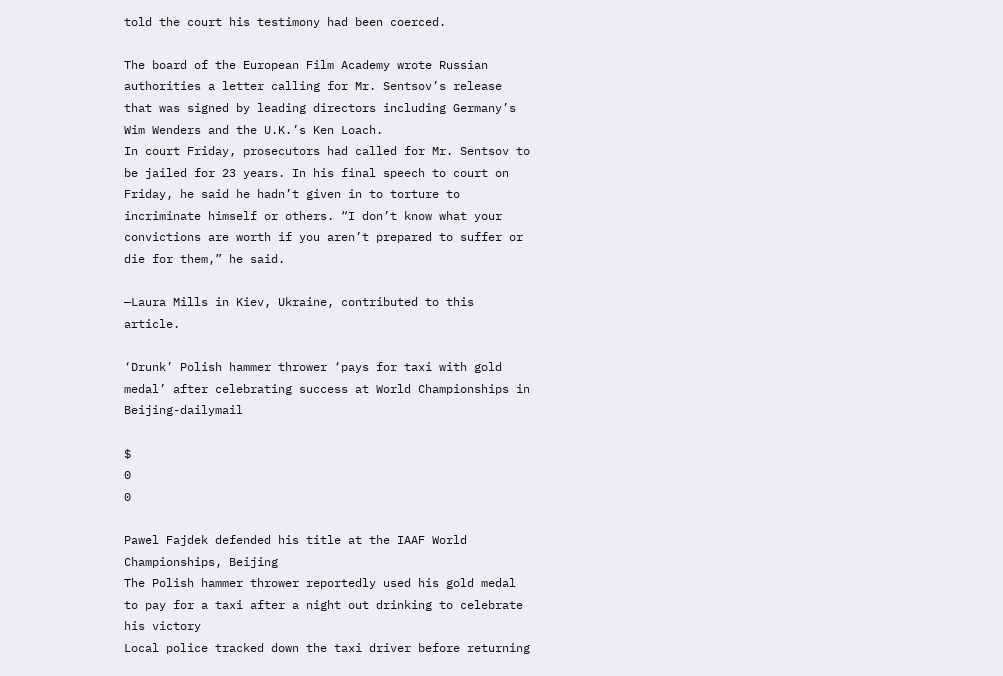told the court his testimony had been coerced.

The board of the European Film Academy wrote Russian authorities a letter calling for Mr. Sentsov’s release that was signed by leading directors including Germany’s Wim Wenders and the U.K.’s Ken Loach.
In court Friday, prosecutors had called for Mr. Sentsov to be jailed for 23 years. In his final speech to court on Friday, he said he hadn’t given in to torture to incriminate himself or others. “I don’t know what your convictions are worth if you aren’t prepared to suffer or die for them,” he said.

—Laura Mills in Kiev, Ukraine, contributed to this article.

‘Drunk’ Polish hammer thrower ‘pays for taxi with gold medal’ after celebrating success at World Championships in Beijing-dailymail

$
0
0

Pawel Fajdek defended his title at the IAAF World Championships, Beijing
The Polish hammer thrower reportedly used his gold medal to pay for a taxi after a night out drinking to celebrate his victory
Local police tracked down the taxi driver before returning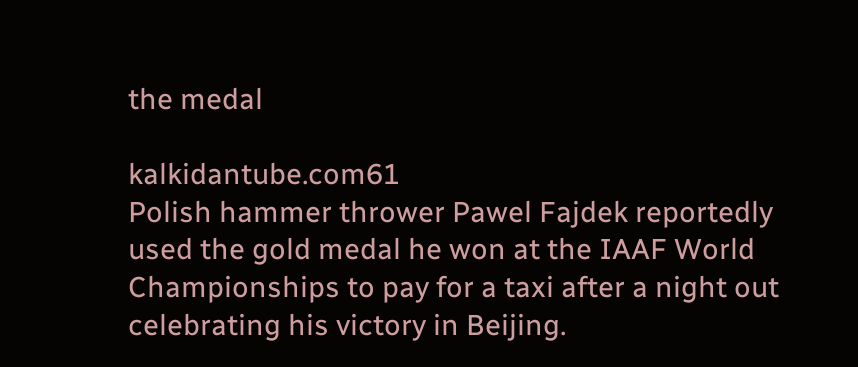the medal

kalkidantube.com61
Polish hammer thrower Pawel Fajdek reportedly used the gold medal he won at the IAAF World Championships to pay for a taxi after a night out celebrating his victory in Beijing.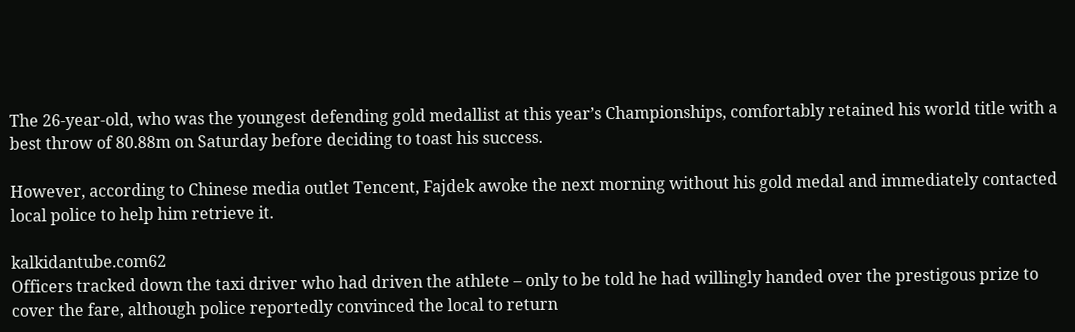The 26-year-old, who was the youngest defending gold medallist at this year’s Championships, comfortably retained his world title with a best throw of 80.88m on Saturday before deciding to toast his success.

However, according to Chinese media outlet Tencent, Fajdek awoke the next morning without his gold medal and immediately contacted local police to help him retrieve it.

kalkidantube.com62
Officers tracked down the taxi driver who had driven the athlete – only to be told he had willingly handed over the prestigous prize to cover the fare, although police reportedly convinced the local to return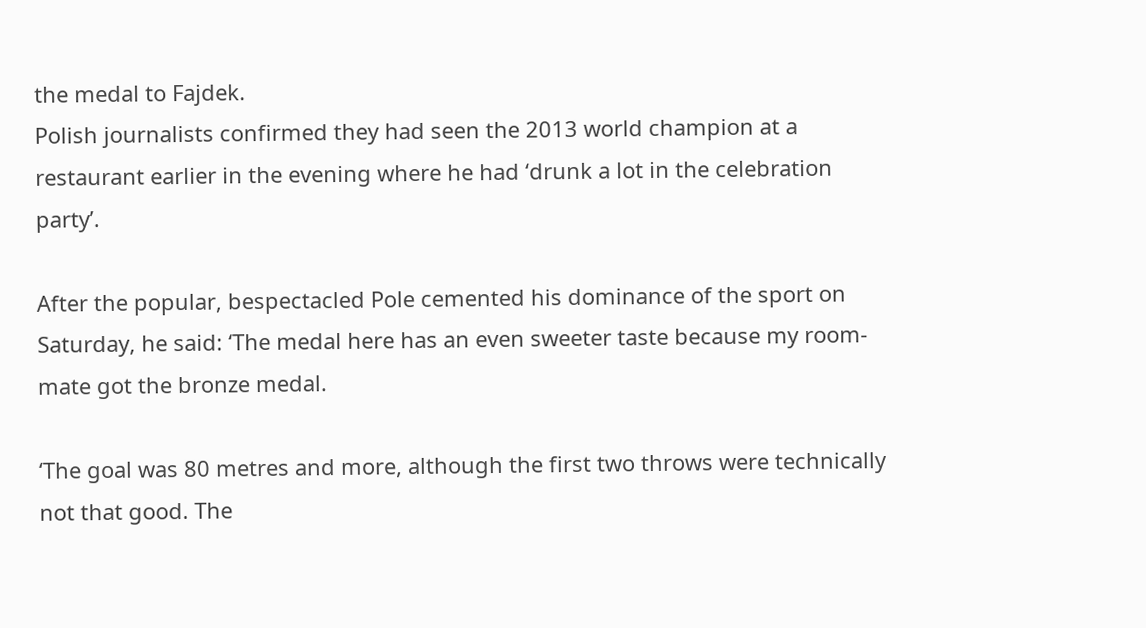the medal to Fajdek.
Polish journalists confirmed they had seen the 2013 world champion at a restaurant earlier in the evening where he had ‘drunk a lot in the celebration party’.

After the popular, bespectacled Pole cemented his dominance of the sport on Saturday, he said: ‘The medal here has an even sweeter taste because my room-mate got the bronze medal.

‘The goal was 80 metres and more, although the first two throws were technically not that good. The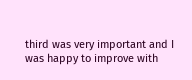third was very important and I was happy to improve with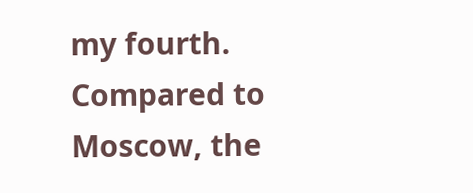my fourth. Compared to Moscow, the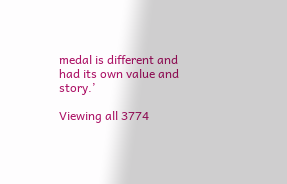medal is different and had its own value and story.’

Viewing all 3774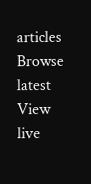articles
Browse latest View live